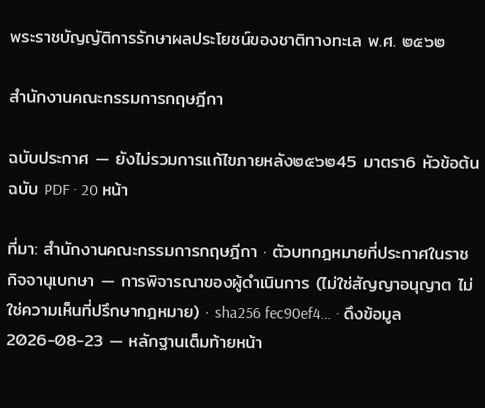พระราชบัญญัติการรักษาผลประโยชน์ของชาติทางทะเล พ.ศ. ๒๕๖๒

สำนักงานคณะกรรมการกฤษฎีกา

ฉบับประกาศ — ยังไม่รวมการแก้ไขภายหลัง๒๕๖๒45 มาตรา6 หัวข้อต้นฉบับ PDF · 20 หน้า

ที่มา: สำนักงานคณะกรรมการกฤษฎีกา · ตัวบทกฎหมายที่ประกาศในราชกิจจานุเบกษา — การพิจารณาของผู้ดำเนินการ (ไม่ใช่สัญญาอนุญาต ไม่ใช่ความเห็นที่ปรึกษากฎหมาย) · sha256 fec90ef4… · ดึงข้อมูล 2026-08-23 — หลักฐานเต็มท้ายหน้า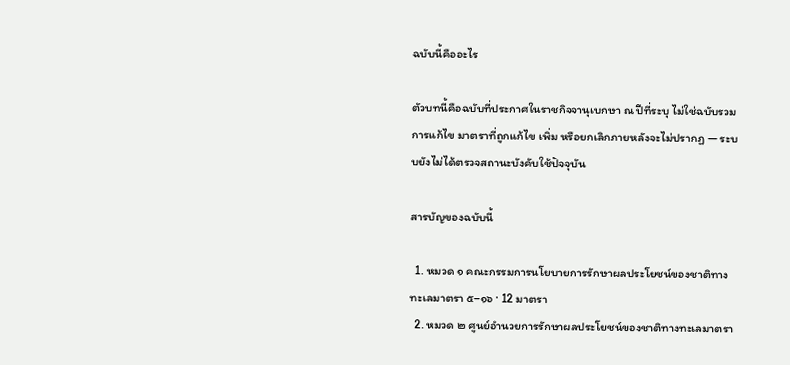ฉบับนี้คืออะไร

ตัวบทนี้คือฉบับที่ประกาศในราชกิจจานุเบกษา ณ ปีที่ระบุ ไม่ใช่ฉบับรวมการแก้ไข มาตราที่ถูกแก้ไข เพิ่ม หรือยกเลิกภายหลังจะไม่ปรากฏ — ระบบยังไม่ได้ตรวจสถานะบังคับใช้ปัจจุบัน

สารบัญของฉบับนี้

  1. หมวด ๑ คณะกรรมการนโยบายการรักษาผลประโยชน์ของชาติทางทะเลมาตรา ๕–๑๖ · 12 มาตรา
  2. หมวด ๒ ศูนย์อำนวยการรักษาผลประโยชน์ของชาติทางทะเลมาตรา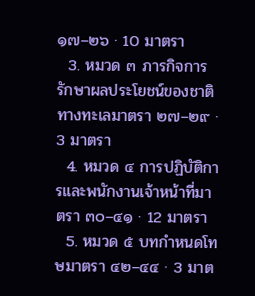๑๗–๒๖ · 10 มาตรา
  3. หมวด ๓ ภารกิจการรักษาผลประโยชน์ของชาติทางทะเลมาตรา ๒๗–๒๙ · 3 มาตรา
  4. หมวด ๔ การปฏิบัติการและพนักงานเจ้าหน้าที่มาตรา ๓๐–๔๑ · 12 มาตรา
  5. หมวด ๕ บทกำหนดโทษมาตรา ๔๒–๔๔ · 3 มาต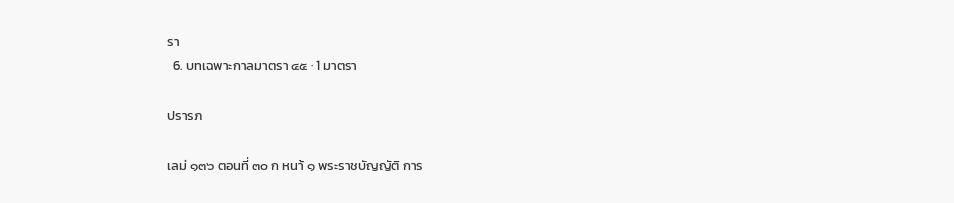รา
  6. บทเฉพาะกาลมาตรา ๔๕ · 1 มาตรา

ปรารภ

เลม่ ๑๓๖ ตอนที่ ๓๐ ก หนา้ ๑ พระราชบัญญัติ การ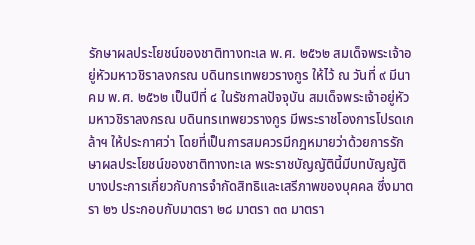รักษาผลประโยชน์ของชาติทางทะเล พ.ศ. ๒๕๖๒ สมเด็จพระเจ้าอยู่หัวมหาวชิราลงกรณ บดินทรเทพยวรางกูร ให้ไว้ ณ วันที่ ๙ มีนาคม พ.ศ. ๒๕๖๒ เป็นปีที่ ๔ ในรัชกาลปัจจุบัน สมเด็จพระเจ้าอยู่หัวมหาวชิราลงกรณ บดินทรเทพยวรางกูร มีพระราชโองการโปรดเกล้าฯ ให้ประกาศว่า โดยที่เป็นการสมควรมีกฎหมายว่าด้วยการรักษาผลประโยชน์ของชาติทางทะเล พระราชบัญญัตินี้มีบทบัญญัติบางประการเกี่ยวกับการจำกัดสิทธิและเสรีภาพของบุคคล ซึ่งมาตรา ๒๖ ประกอบกับมาตรา ๒๘ มาตรา ๓๓ มาตรา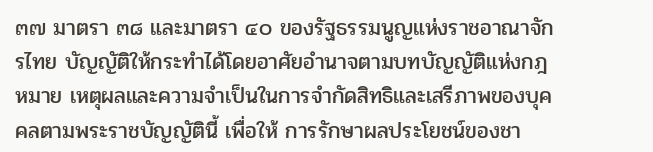๓๗ มาตรา ๓๘ และมาตรา ๔๐ ของรัฐธรรมนูญแห่งราชอาณาจักรไทย บัญญัติให้กระทำได้โดยอาศัยอำนาจตามบทบัญญัติแห่งกฎหมาย เหตุผลและความจำเป็นในการจำกัดสิทธิและเสรีภาพของบุคคลตามพระราชบัญญัตินี้ เพื่อให้ การรักษาผลประโยชน์ของชา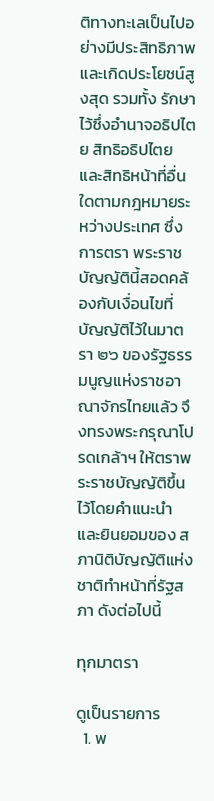ติทางทะเลเป็นไปอย่างมีประสิทธิภาพและเกิดประโยชน์สูงสุด รวมทั้ง รักษาไว้ซึ่งอำนาจอธิปไตย สิทธิอธิปไตย และสิทธิหน้าที่อื่นใดตามกฎหมายระหว่างประเทศ ซึ่งการตรา พระราชบัญญัตินี้สอดคล้องกับเงื่อนไขที่บัญญัติไว้ในมาตรา ๒๖ ของรัฐธรรมนูญแห่งราชอาณาจักรไทยแล้ว จึงทรงพระกรุณาโปรดเกล้าฯ ให้ตราพระราชบัญญัติขึ้นไว้โดยคำแนะนำและยินยอมของ สภานิติบัญญัติแห่งชาติทำหน้าที่รัฐสภา ดังต่อไปนี้

ทุกมาตรา

ดูเป็นรายการ
  1. พ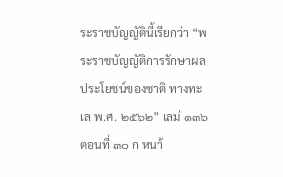ระราชบัญญัตินี้เรียกว่า “พระราชบัญญัติการรักษาผลประโยชน์ของชาติ ทางทะเล พ.ศ. ๒๕๖๒” เลม่ ๑๓๖ ตอนที่ ๓๐ ก หนา้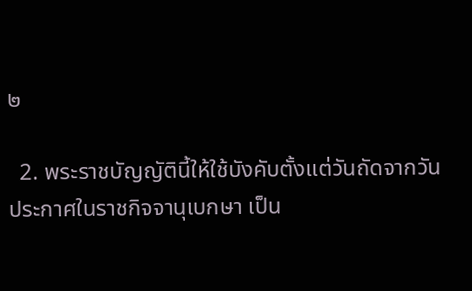๒

  2. พระราชบัญญัตินี้ให้ใช้บังคับตั้งแต่วันถัดจากวันประกาศในราชกิจจานุเบกษา เป็น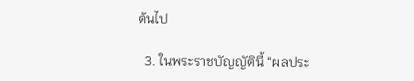ต้นไป

  3. ในพระราชบัญญัตินี้ “ผลประ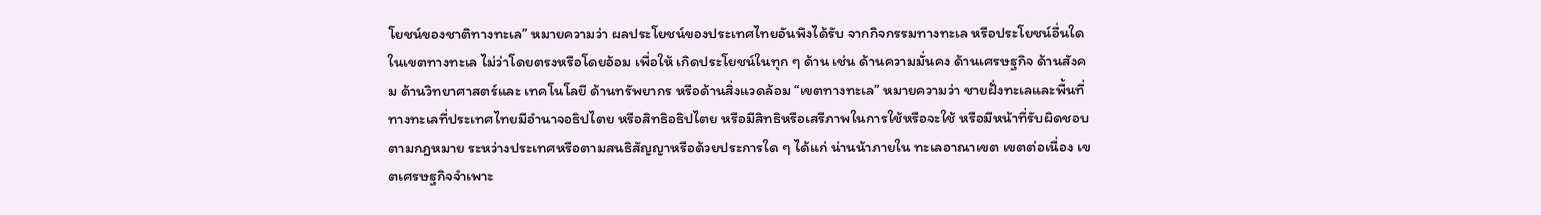โยชน์ของชาติทางทะเล” หมายความว่า ผลประโยชน์ของประเทศไทยอันพึงได้รับ จากกิจกรรมทางทะเล หรือประโยชน์อื่นใดในเขตทางทะเล ไม่ว่าโดยตรงหรือโดยอ้อม เพื่อให้ เกิดประโยชน์ในทุก ๆ ด้าน เช่น ด้านความมั่นคง ด้านเศรษฐกิจ ด้านสังคม ด้านวิทยาศาสตร์และ เทคโนโลยี ด้านทรัพยากร หรือด้านสิ่งแวดล้อม “เขตทางทะเล” หมายความว่า ชายฝั่งทะเลและพื้นที่ทางทะเลที่ประเทศไทยมีอำนาจอธิปไตย หรือสิทธิอธิปไตย หรือมีสิทธิหรือเสรีภาพในการใช้หรือจะใช้ หรือมีหน้าที่รับผิดชอบตามกฎหมาย ระหว่างประเทศหรือตามสนธิสัญญาหรือด้วยประการใด ๆ ได้แก่ น่านน้าภายใน ทะเลอาณาเขต เขตต่อเนื่อง เขตเศรษฐกิจจำเพาะ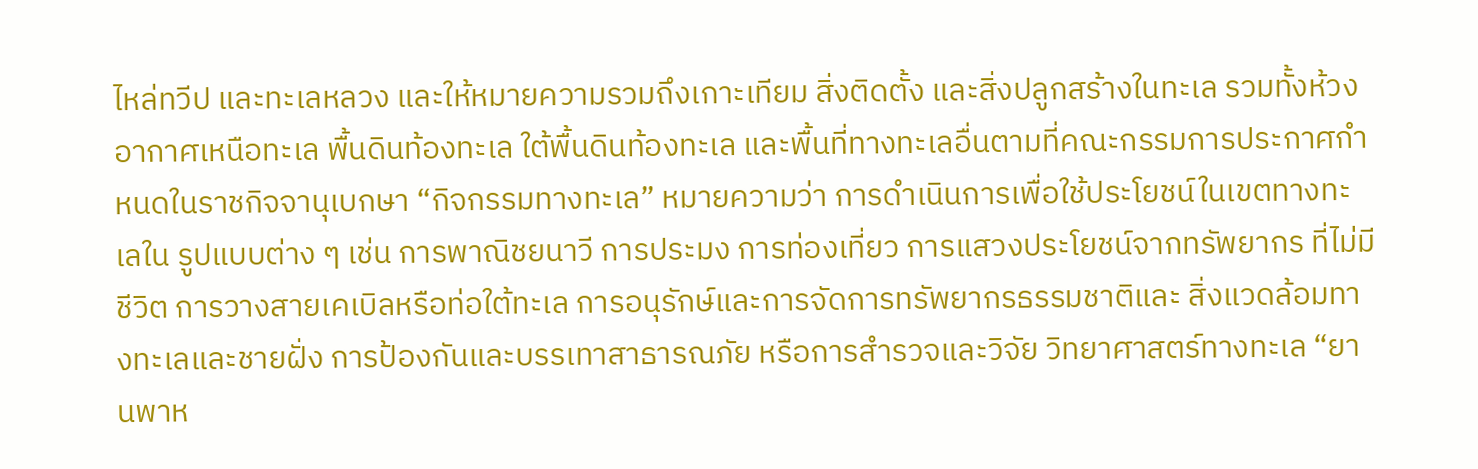ไหล่ทวีป และทะเลหลวง และให้หมายความรวมถึงเกาะเทียม สิ่งติดตั้ง และสิ่งปลูกสร้างในทะเล รวมทั้งห้วงอากาศเหนือทะเล พื้นดินท้องทะเล ใต้พื้นดินท้องทะเล และพื้นที่ทางทะเลอื่นตามที่คณะกรรมการประกาศกำหนดในราชกิจจานุเบกษา “กิจกรรมทางทะเล” หมายความว่า การดำเนินการเพื่อใช้ประโยชน์ในเขตทางทะเลใน รูปแบบต่าง ๆ เช่น การพาณิชยนาวี การประมง การท่องเที่ยว การแสวงประโยชน์จากทรัพยากร ที่ไม่มีชีวิต การวางสายเคเบิลหรือท่อใต้ทะเล การอนุรักษ์และการจัดการทรัพยากรธรรมชาติและ สิ่งแวดล้อมทางทะเลและชายฝั่ง การป้องกันและบรรเทาสาธารณภัย หรือการสำรวจและวิจัย วิทยาศาสตร์ทางทะเล “ยานพาห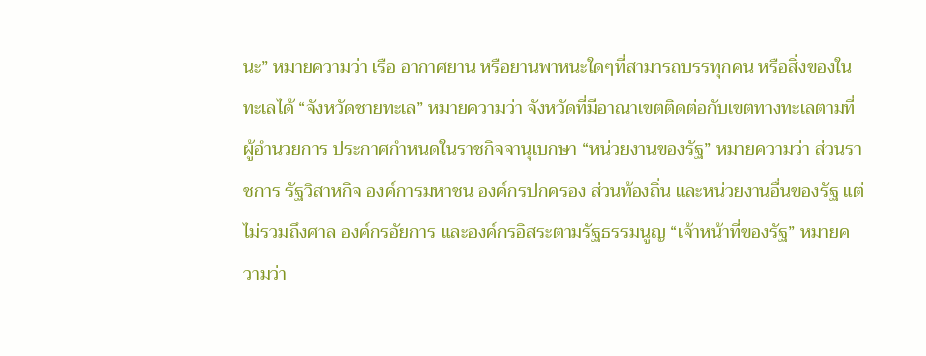นะ” หมายความว่า เรือ อากาศยาน หรือยานพาหนะใดๆที่สามารถบรรทุกคน หรือสิ่งของในทะเลได้ “จังหวัดชายทะเล” หมายความว่า จังหวัดที่มีอาณาเขตติดต่อกับเขตทางทะเลตามที่ผู้อำนวยการ ประกาศกำหนดในราชกิจจานุเบกษา “หน่วยงานของรัฐ” หมายความว่า ส่วนราชการ รัฐวิสาหกิจ องค์การมหาชน องค์กรปกครอง ส่วนท้องถิ่น และหน่วยงานอื่นของรัฐ แต่ไม่รวมถึงศาล องค์กรอัยการ และองค์กรอิสระตามรัฐธรรมนูญ “เจ้าหน้าที่ของรัฐ” หมายความว่า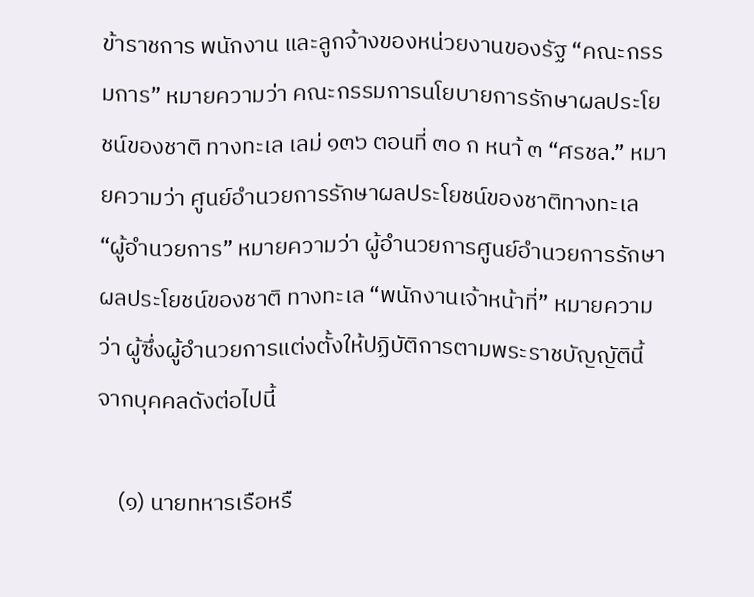ข้าราชการ พนักงาน และลูกจ้างของหน่วยงานของรัฐ “คณะกรรมการ” หมายความว่า คณะกรรมการนโยบายการรักษาผลประโยชน์ของชาติ ทางทะเล เลม่ ๑๓๖ ตอนที่ ๓๐ ก หนา้ ๓ “ศรชล.” หมายความว่า ศูนย์อำนวยการรักษาผลประโยชน์ของชาติทางทะเล “ผู้อำนวยการ” หมายความว่า ผู้อำนวยการศูนย์อำนวยการรักษาผลประโยชน์ของชาติ ทางทะเล “พนักงานเจ้าหน้าที่” หมายความว่า ผู้ซึ่งผู้อำนวยการแต่งตั้งให้ปฏิบัติการตามพระราชบัญญัตินี้ จากบุคคลดังต่อไปนี้

    (๑) นายทหารเรือหรื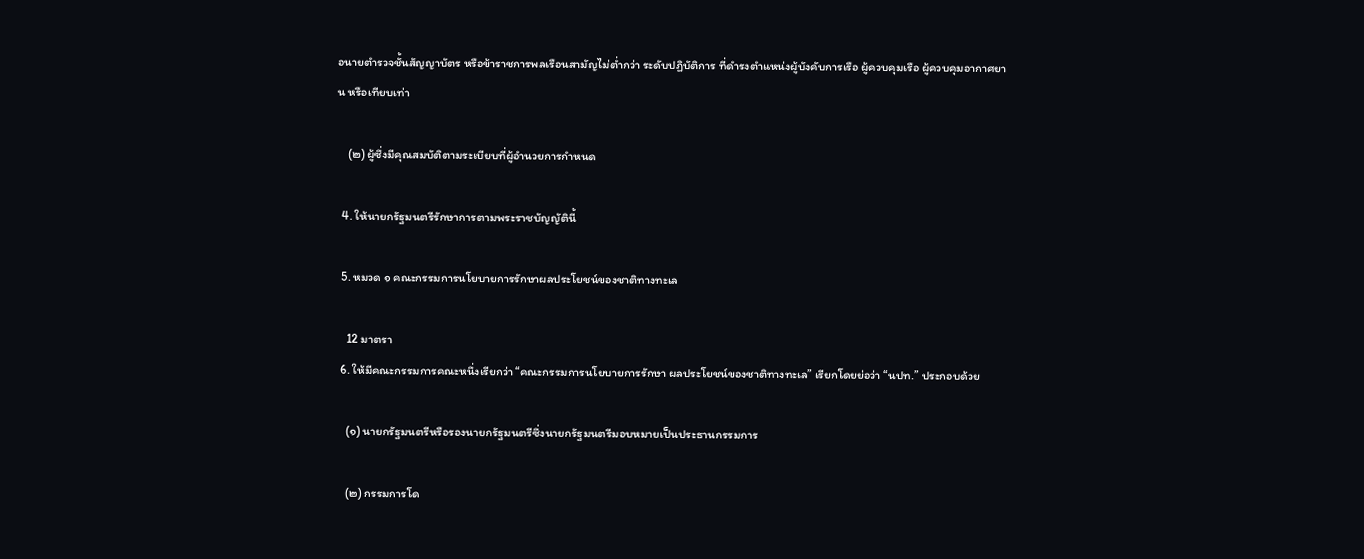อนายตำรวจชั้นสัญญาบัตร หรือข้าราชการพลเรือนสามัญไม่ต่ำกว่า ระดับปฏิบัติการ ที่ดำรงตำแหน่งผู้บังคับการเรือ ผู้ควบคุมเรือ ผู้ควบคุมอากาศยาน หรือเทียบเท่า

    (๒) ผู้ซึ่งมีคุณสมบัติตามระเบียบที่ผู้อำนวยการกำหนด

  4. ให้นายกรัฐมนตรีรักษาการตามพระราชบัญญัตินี้

  5. หมวด ๑ คณะกรรมการนโยบายการรักษาผลประโยชน์ของชาติทางทะเล

    12 มาตรา
  6. ให้มีคณะกรรมการคณะหนึ่งเรียกว่า “คณะกรรมการนโยบายการรักษา ผลประโยชน์ของชาติทางทะเล” เรียกโดยย่อว่า “นปท.” ประกอบด้วย

    (๑) นายกรัฐมนตรีหรือรองนายกรัฐมนตรีซึ่งนายกรัฐมนตรีมอบหมายเป็นประธานกรรมการ

    (๒) กรรมการโด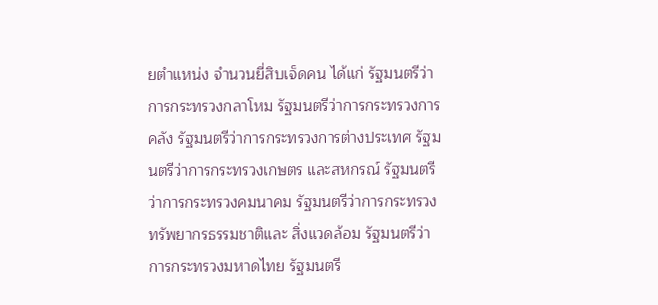ยตำแหน่ง จำนวนยี่สิบเจ็ดคน ได้แก่ รัฐมนตรีว่าการกระทรวงกลาโหม รัฐมนตรีว่าการกระทรวงการคลัง รัฐมนตรีว่าการกระทรวงการต่างประเทศ รัฐมนตรีว่าการกระทรวงเกษตร และสหกรณ์ รัฐมนตรีว่าการกระทรวงคมนาคม รัฐมนตรีว่าการกระทรวงทรัพยากรธรรมชาติและ สิ่งแวดล้อม รัฐมนตรีว่าการกระทรวงมหาดไทย รัฐมนตรี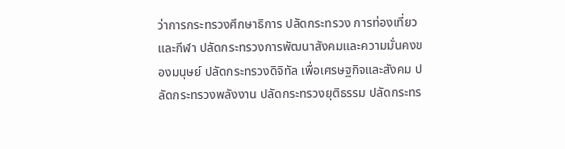ว่าการกระทรวงศึกษาธิการ ปลัดกระทรวง การท่องเที่ยวและกีฬา ปลัดกระทรวงการพัฒนาสังคมและความมั่นคงของมนุษย์ ปลัดกระทรวงดิจิทัล เพื่อเศรษฐกิจและสังคม ปลัดกระทรวงพลังงาน ปลัดกระทรวงยุติธรรม ปลัดกระทร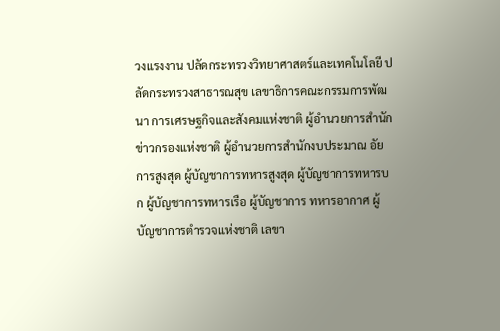วงแรงงาน ปลัดกระทรวงวิทยาศาสตร์และเทคโนโลยี ปลัดกระทรวงสาธารณสุข เลขาธิการคณะกรรมการพัฒนา การเศรษฐกิจและสังคมแห่งชาติ ผู้อำนวยการสำนักข่าวกรองแห่งชาติ ผู้อำนวยการสำนักงบประมาณ อัยการสูงสุด ผู้บัญชาการทหารสูงสุด ผู้บัญชาการทหารบก ผู้บัญชาการทหารเรือ ผู้บัญชาการ ทหารอากาศ ผู้บัญชาการตำรวจแห่งชาติ เลขา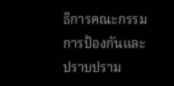ธิการคณะกรรมการป้องกันและปราบปราม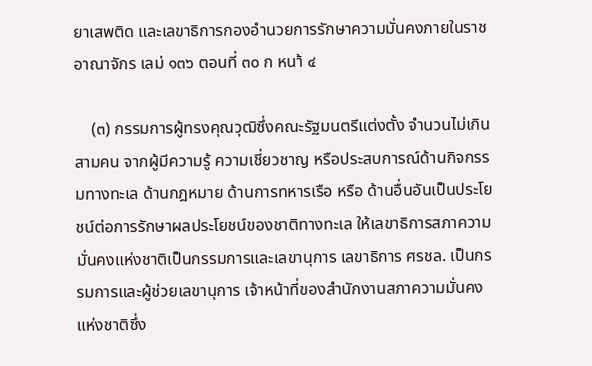ยาเสพติด และเลขาธิการกองอำนวยการรักษาความมั่นคงภายในราชอาณาจักร เลม่ ๑๓๖ ตอนที่ ๓๐ ก หนา้ ๔

    (๓) กรรมการผู้ทรงคุณวุฒิซึ่งคณะรัฐมนตรีแต่งตั้ง จำนวนไม่เกินสามคน จากผู้มีความรู้ ความเชี่ยวชาญ หรือประสบการณ์ด้านกิจกรรมทางทะเล ด้านกฎหมาย ด้านการทหารเรือ หรือ ด้านอื่นอันเป็นประโยชน์ต่อการรักษาผลประโยชน์ของชาติทางทะเล ให้เลขาธิการสภาความมั่นคงแห่งชาติเป็นกรรมการและเลขานุการ เลขาธิการ ศรชล. เป็นกรรมการและผู้ช่วยเลขานุการ เจ้าหน้าที่ของสำนักงานสภาความมั่นคงแห่งชาติซึ่ง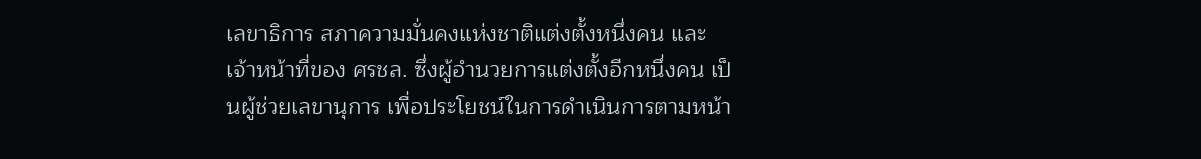เลขาธิการ สภาความมั่นคงแห่งชาติแต่งตั้งหนึ่งคน และเจ้าหน้าที่ของ ศรชล. ซึ่งผู้อำนวยการแต่งตั้งอีกหนึ่งคน เป็นผู้ช่วยเลขานุการ เพื่อประโยชน์ในการดำเนินการตามหน้า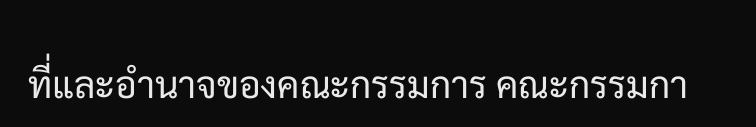ที่และอำนาจของคณะกรรมการ คณะกรรมกา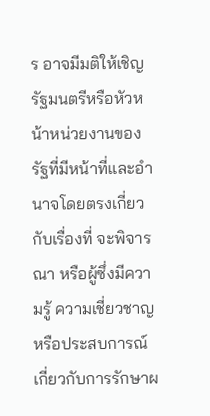ร อาจมีมติให้เชิญรัฐมนตรีหรือหัวหน้าหน่วยงานของรัฐที่มีหน้าที่และอำนาจโดยตรงเกี่ยวกับเรื่องที่ จะพิจารณา หรือผู้ซึ่งมีความรู้ ความเชี่ยวชาญ หรือประสบการณ์เกี่ยวกับการรักษาผ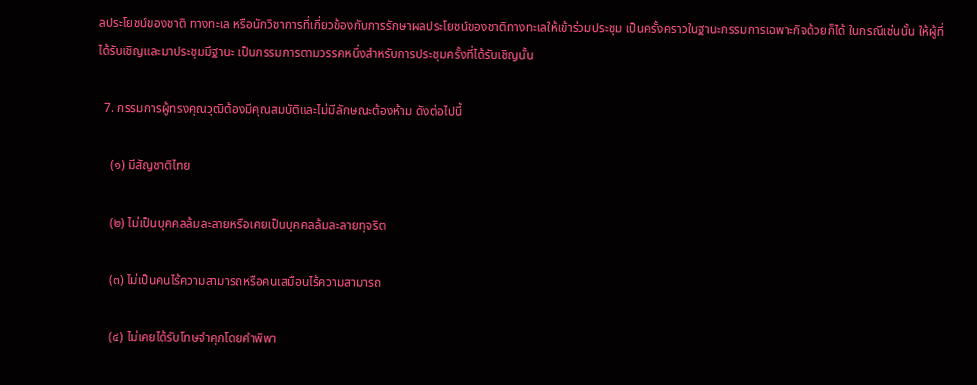ลประโยชน์ของชาติ ทางทะเล หรือนักวิชาการที่เกี่ยวข้องกับการรักษาผลประโยชน์ของชาติทางทะเลให้เข้าร่วมประชุม เป็นครั้งคราวในฐานะกรรมการเฉพาะกิจด้วยก็ได้ ในกรณีเช่นนั้น ให้ผู้ที่ได้รับเชิญและมาประชุมมีฐานะ เป็นกรรมการตามวรรคหนึ่งสำหรับการประชุมครั้งที่ได้รับเชิญนั้น

  7. กรรมการผู้ทรงคุณวุฒิต้องมีคุณสมบัติและไม่มีลักษณะต้องห้าม ดังต่อไปนี้

    (๑) มีสัญชาติไทย

    (๒) ไม่เป็นบุคคลล้มละลายหรือเคยเป็นบุคคลล้มละลายทุจริต

    (๓) ไม่เป็นคนไร้ความสามารถหรือคนเสมือนไร้ความสามารถ

    (๔) ไม่เคยได้รับโทษจำคุกโดยคำพิพา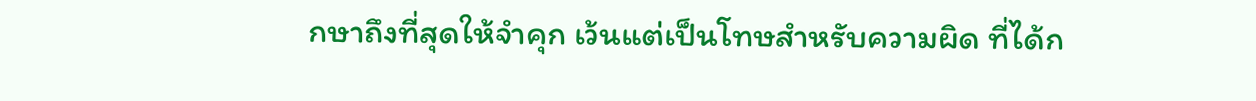กษาถึงที่สุดให้จำคุก เว้นแต่เป็นโทษสำหรับความผิด ที่ได้ก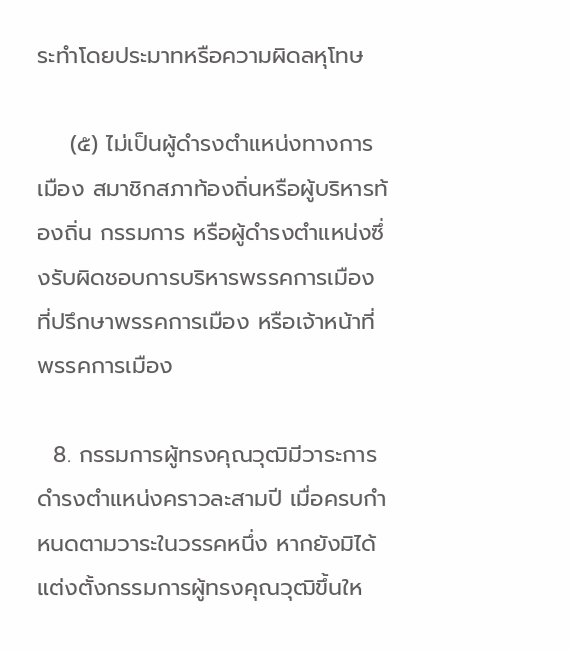ระทำโดยประมาทหรือความผิดลหุโทษ

    (๕) ไม่เป็นผู้ดำรงตำแหน่งทางการเมือง สมาชิกสภาท้องถิ่นหรือผู้บริหารท้องถิ่น กรรมการ หรือผู้ดำรงตำแหน่งซึ่งรับผิดชอบการบริหารพรรคการเมือง ที่ปรึกษาพรรคการเมือง หรือเจ้าหน้าที่ พรรคการเมือง

  8. กรรมการผู้ทรงคุณวุฒิมีวาระการดำรงตำแหน่งคราวละสามปี เมื่อครบกำหนดตามวาระในวรรคหนึ่ง หากยังมิได้แต่งตั้งกรรมการผู้ทรงคุณวุฒิขึ้นให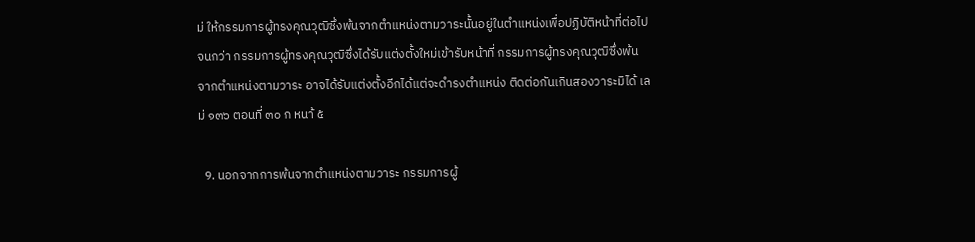ม่ ให้กรรมการผู้ทรงคุณวุฒิซึ่งพ้นจากตำแหน่งตามวาระนั้นอยู่ในตำแหน่งเพื่อปฏิบัติหน้าที่ต่อไปจนกว่า กรรมการผู้ทรงคุณวุฒิซึ่งได้รับแต่งตั้งใหม่เข้ารับหน้าที่ กรรมการผู้ทรงคุณวุฒิซึ่งพ้นจากตำแหน่งตามวาระ อาจได้รับแต่งตั้งอีกได้แต่จะดำรงตำแหน่ง ติดต่อกันเกินสองวาระมิได้ เลม่ ๑๓๖ ตอนที่ ๓๐ ก หนา้ ๕

  9. นอกจากการพ้นจากตำแหน่งตามวาระ กรรมการผู้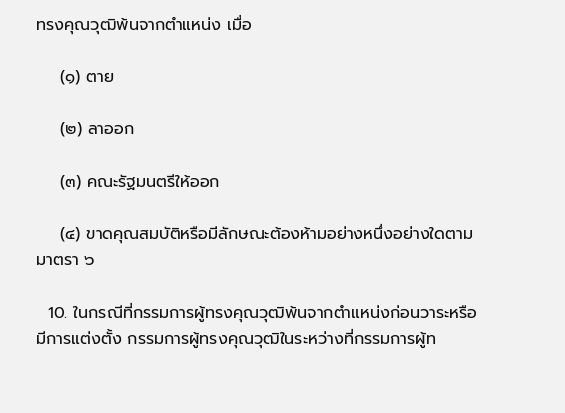ทรงคุณวุฒิพ้นจากตำแหน่ง เมื่อ

    (๑) ตาย

    (๒) ลาออก

    (๓) คณะรัฐมนตรีให้ออก

    (๔) ขาดคุณสมบัติหรือมีลักษณะต้องห้ามอย่างหนึ่งอย่างใดตามมาตรา ๖

  10. ในกรณีที่กรรมการผู้ทรงคุณวุฒิพ้นจากตำแหน่งก่อนวาระหรือมีการแต่งตั้ง กรรมการผู้ทรงคุณวุฒิในระหว่างที่กรรมการผู้ท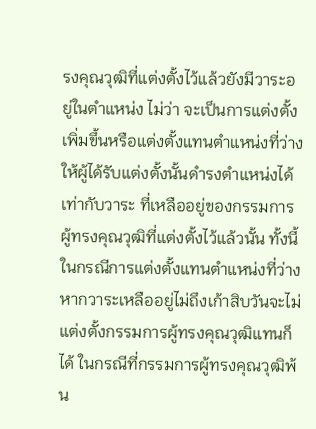รงคุณวุฒิที่แต่งตั้งไว้แล้วยังมีวาระอยู่ในตำแหน่ง ไม่ว่า จะเป็นการแต่งตั้งเพิ่มขึ้นหรือแต่งตั้งแทนตำแหน่งที่ว่าง ให้ผู้ได้รับแต่งตั้งนั้นดำรงตำแหน่งได้เท่ากับวาระ ที่เหลืออยู่ของกรรมการผู้ทรงคุณวุฒิที่แต่งตั้งไว้แล้วนั้น ทั้งนี้ ในกรณีการแต่งตั้งแทนตำแหน่งที่ว่าง หากวาระเหลืออยู่ไม่ถึงเก้าสิบวันจะไม่แต่งตั้งกรรมการผู้ทรงคุณวุฒิแทนก็ได้ ในกรณีที่กรรมการผู้ทรงคุณวุฒิพ้น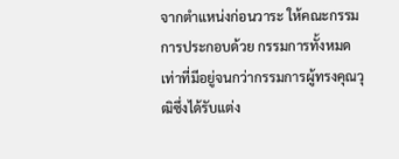จากตำแหน่งก่อนวาระ ให้คณะกรรมการประกอบด้วย กรรมการทั้งหมดเท่าที่มีอยู่จนกว่ากรรมการผู้ทรงคุณวุฒิซึ่งได้รับแต่ง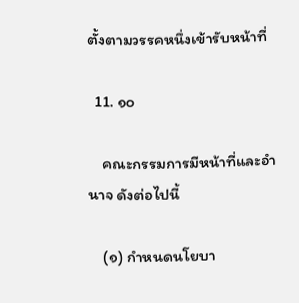ตั้งตามวรรคหนึ่งเข้ารับหน้าที่

  11. ๑๐

    คณะกรรมการมีหน้าที่และอำนาจ ดังต่อไปนี้

    (๑) กำหนดนโยบา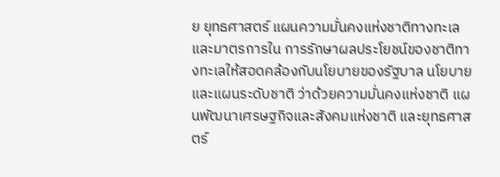ย ยุทธศาสตร์ แผนความมั่นคงแห่งชาติทางทะเล และมาตรการใน การรักษาผลประโยชน์ของชาติทางทะเลให้สอดคล้องกับนโยบายของรัฐบาล นโยบายและแผนระดับชาติ ว่าด้วยความมั่นคงแห่งชาติ แผนพัฒนาเศรษฐกิจและสังคมแห่งชาติ และยุทธศาสตร์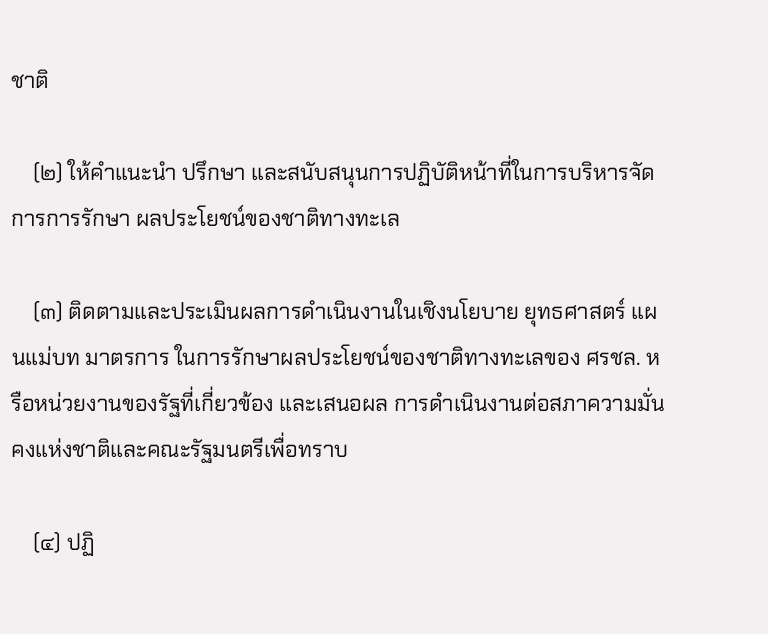ชาติ

    (๒) ให้คำแนะนำ ปรึกษา และสนับสนุนการปฏิบัติหน้าที่ในการบริหารจัดการการรักษา ผลประโยชน์ของชาติทางทะเล

    (๓) ติดตามและประเมินผลการดำเนินงานในเชิงนโยบาย ยุทธศาสตร์ แผนแม่บท มาตรการ ในการรักษาผลประโยชน์ของชาติทางทะเลของ ศรชล. หรือหน่วยงานของรัฐที่เกี่ยวข้อง และเสนอผล การดำเนินงานต่อสภาความมั่นคงแห่งชาติและคณะรัฐมนตรีเพื่อทราบ

    (๔) ปฏิ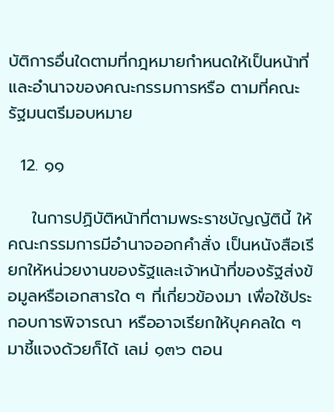บัติการอื่นใดตามที่กฎหมายกำหนดให้เป็นหน้าที่และอำนาจของคณะกรรมการหรือ ตามที่คณะรัฐมนตรีมอบหมาย

  12. ๑๑

    ในการปฏิบัติหน้าที่ตามพระราชบัญญัตินี้ ให้คณะกรรมการมีอำนาจออกคำสั่ง เป็นหนังสือเรียกให้หน่วยงานของรัฐและเจ้าหน้าที่ของรัฐส่งข้อมูลหรือเอกสารใด ๆ ที่เกี่ยวข้องมา เพื่อใช้ประกอบการพิจารณา หรืออาจเรียกให้บุคคลใด ๆ มาชี้แจงด้วยก็ได้ เลม่ ๑๓๖ ตอน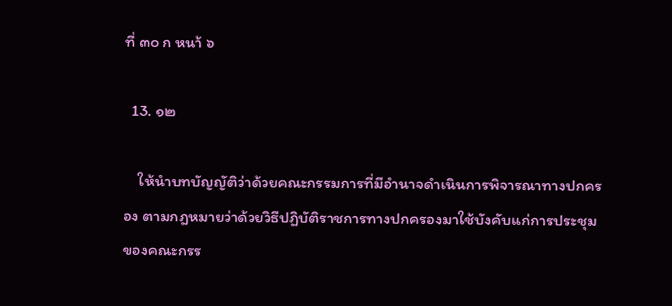ที่ ๓๐ ก หนา้ ๖

  13. ๑๒

    ให้นำบทบัญญัติว่าด้วยคณะกรรมการที่มีอำนาจดำเนินการพิจารณาทางปกครอง ตามกฎหมายว่าด้วยวิธีปฏิบัติราชการทางปกครองมาใช้บังคับแก่การประชุมของคณะกรร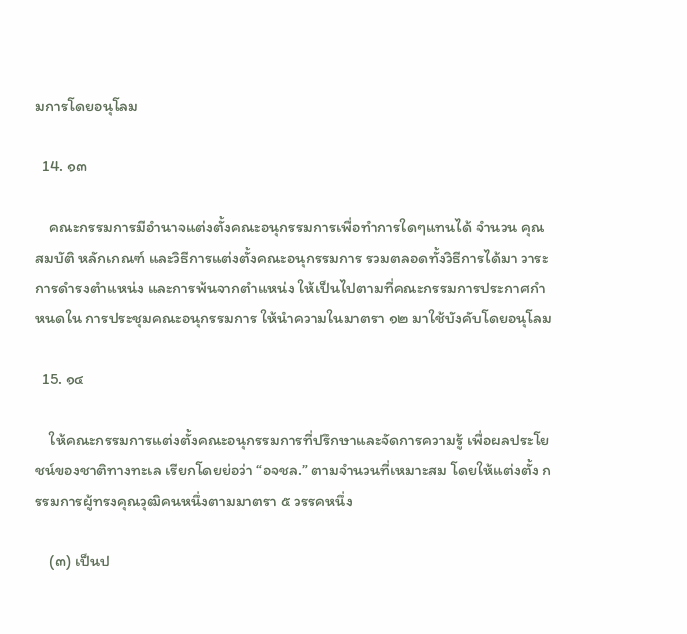มการโดยอนุโลม

  14. ๑๓

    คณะกรรมการมีอำนาจแต่งตั้งคณะอนุกรรมการเพื่อทำการใดๆแทนได้ จำนวน คุณสมบัติ หลักเกณฑ์ และวิธีการแต่งตั้งคณะอนุกรรมการ รวมตลอดทั้งวิธีการได้มา วาระการดำรงตำแหน่ง และการพ้นจากตำแหน่ง ให้เป็นไปตามที่คณะกรรมการประกาศกำหนดใน การประชุมคณะอนุกรรมการ ให้นำความในมาตรา ๑๒ มาใช้บังคับโดยอนุโลม

  15. ๑๔

    ให้คณะกรรมการแต่งตั้งคณะอนุกรรมการที่ปรึกษาและจัดการความรู้ เพื่อผลประโยชน์ของชาติทางทะเล เรียกโดยย่อว่า “อจชล.” ตามจำนวนที่เหมาะสม โดยให้แต่งตั้ง กรรมการผู้ทรงคุณวุฒิคนหนึ่งตามมาตรา ๕ วรรคหนึ่ง

    (๓) เป็นป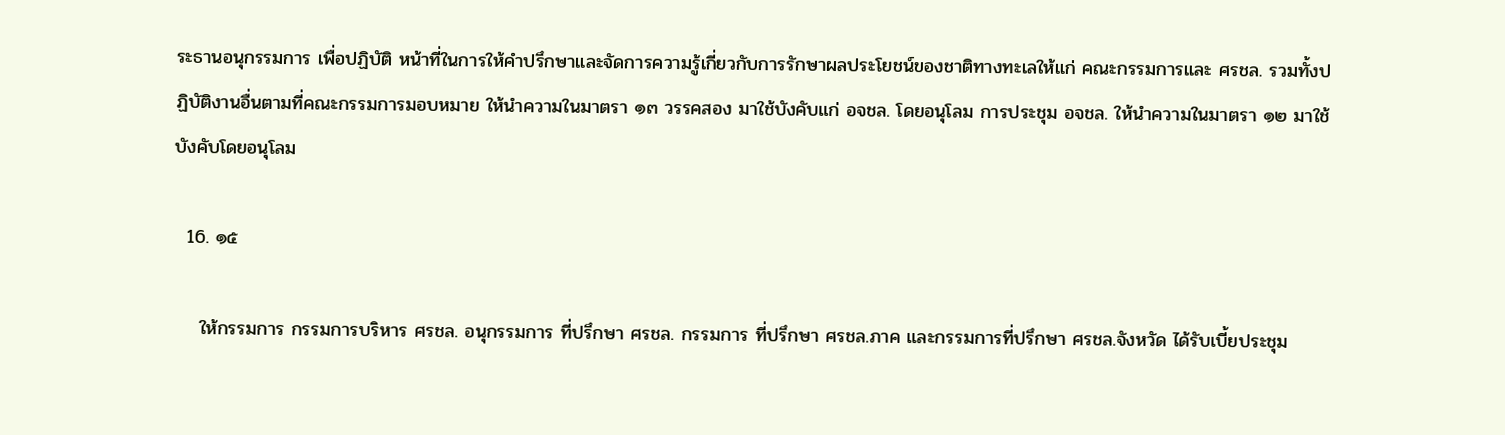ระธานอนุกรรมการ เพื่อปฏิบัติ หน้าที่ในการให้คำปรึกษาและจัดการความรู้เกี่ยวกับการรักษาผลประโยชน์ของชาติทางทะเลให้แก่ คณะกรรมการและ ศรชล. รวมทั้งปฏิบัติงานอื่นตามที่คณะกรรมการมอบหมาย ให้นำความในมาตรา ๑๓ วรรคสอง มาใช้บังคับแก่ อจชล. โดยอนุโลม การประชุม อจชล. ให้นำความในมาตรา ๑๒ มาใช้บังคับโดยอนุโลม

  16. ๑๕

    ให้กรรมการ กรรมการบริหาร ศรชล. อนุกรรมการ ที่ปรึกษา ศรชล. กรรมการ ที่ปรึกษา ศรชล.ภาค และกรรมการที่ปรึกษา ศรชล.จังหวัด ได้รับเบี้ยประชุม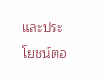และประโยชน์ตอ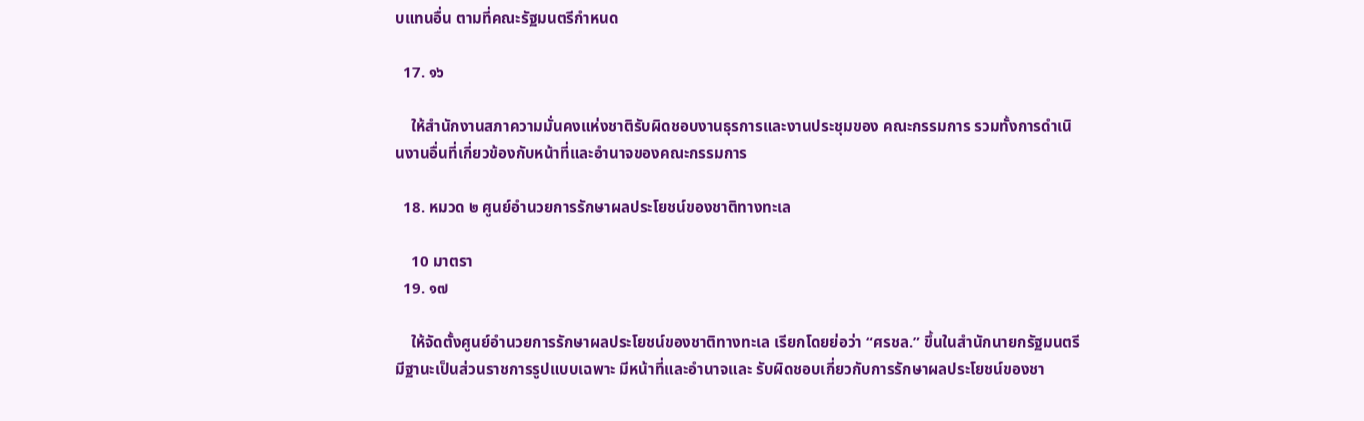บแทนอื่น ตามที่คณะรัฐมนตรีกำหนด

  17. ๑๖

    ให้สำนักงานสภาความมั่นคงแห่งชาติรับผิดชอบงานธุรการและงานประชุมของ คณะกรรมการ รวมทั้งการดำเนินงานอื่นที่เกี่ยวข้องกับหน้าที่และอำนาจของคณะกรรมการ

  18. หมวด ๒ ศูนย์อำนวยการรักษาผลประโยชน์ของชาติทางทะเล

    10 มาตรา
  19. ๑๗

    ให้จัดตั้งศูนย์อำนวยการรักษาผลประโยชน์ของชาติทางทะเล เรียกโดยย่อว่า “ศรชล.” ขึ้นในสำนักนายกรัฐมนตรี มีฐานะเป็นส่วนราชการรูปแบบเฉพาะ มีหน้าที่และอำนาจและ รับผิดชอบเกี่ยวกับการรักษาผลประโยชน์ของชา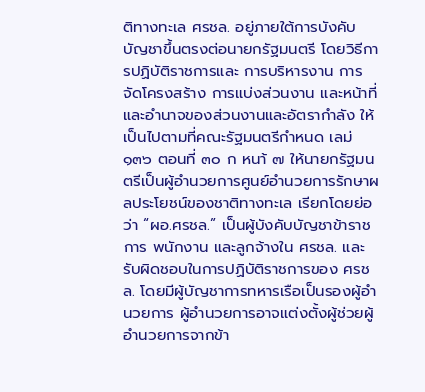ติทางทะเล ศรชล. อยู่ภายใต้การบังคับบัญชาขึ้นตรงต่อนายกรัฐมนตรี โดยวิธีการปฏิบัติราชการและ การบริหารงาน การจัดโครงสร้าง การแบ่งส่วนงาน และหน้าที่และอำนาจของส่วนงานและอัตรากำลัง ให้เป็นไปตามที่คณะรัฐมนตรีกำหนด เลม่ ๑๓๖ ตอนที่ ๓๐ ก หนา้ ๗ ให้นายกรัฐมนตรีเป็นผู้อำนวยการศูนย์อำนวยการรักษาผลประโยชน์ของชาติทางทะเล เรียกโดยย่อว่า “ผอ.ศรชล.” เป็นผู้บังคับบัญชาข้าราชการ พนักงาน และลูกจ้างใน ศรชล. และ รับผิดชอบในการปฏิบัติราชการของ ศรชล. โดยมีผู้บัญชาการทหารเรือเป็นรองผู้อำนวยการ ผู้อำนวยการอาจแต่งตั้งผู้ช่วยผู้อำนวยการจากข้า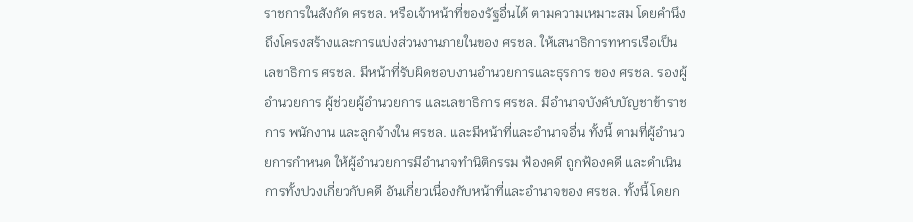ราชการในสังกัด ศรชล. หรือเจ้าหน้าที่ของรัฐอื่นได้ ตามความเหมาะสม โดยคำนึงถึงโครงสร้างและการแบ่งส่วนงานภายในของ ศรชล. ให้เสนาธิการทหารเรือเป็นเลขาธิการ ศรชล. มีหน้าที่รับผิดชอบงานอำนวยการและธุรการ ของ ศรชล. รองผู้อำนวยการ ผู้ช่วยผู้อำนวยการ และเลขาธิการ ศรชล. มีอำนาจบังคับบัญชาข้าราชการ พนักงาน และลูกจ้างใน ศรชล. และมีหน้าที่และอำนาจอื่น ทั้งนี้ ตามที่ผู้อำนวยการกำหนด ให้ผู้อำนวยการมีอำนาจทำนิติกรรม ฟ้องคดี ถูกฟ้องคดี และดำเนินการทั้งปวงเกี่ยวกับคดี อันเกี่ยวเนื่องกับหน้าที่และอำนาจของ ศรชล. ทั้งนี้ โดยก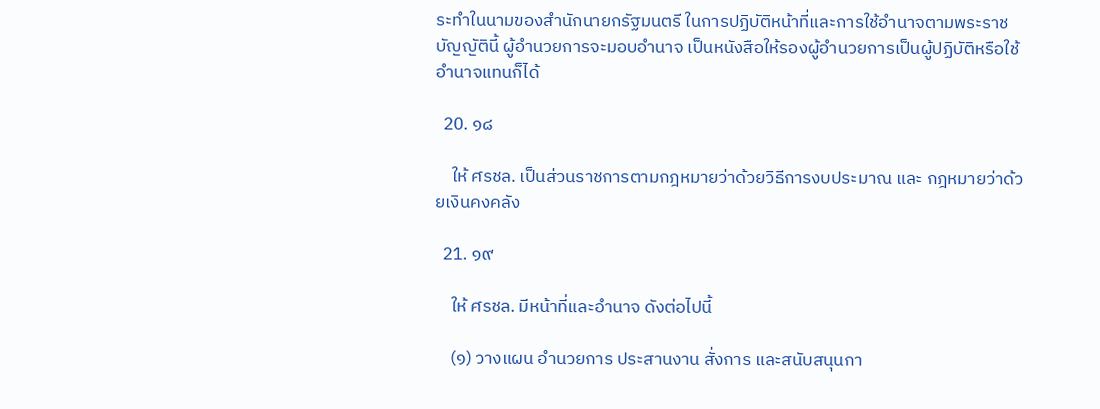ระทำในนามของสำนักนายกรัฐมนตรี ในการปฏิบัติหน้าที่และการใช้อำนาจตามพระราชบัญญัตินี้ ผู้อำนวยการจะมอบอำนาจ เป็นหนังสือให้รองผู้อำนวยการเป็นผู้ปฏิบัติหรือใช้อำนาจแทนก็ได้

  20. ๑๘

    ให้ ศรชล. เป็นส่วนราชการตามกฎหมายว่าด้วยวิธีการงบประมาณ และ กฎหมายว่าด้วยเงินคงคลัง

  21. ๑๙

    ให้ ศรชล. มีหน้าที่และอำนาจ ดังต่อไปนี้

    (๑) วางแผน อำนวยการ ประสานงาน สั่งการ และสนับสนุนกา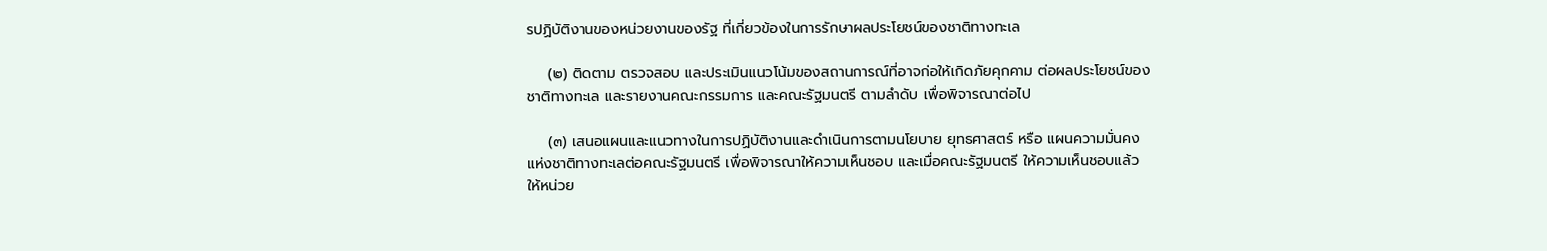รปฏิบัติงานของหน่วยงานของรัฐ ที่เกี่ยวข้องในการรักษาผลประโยชน์ของชาติทางทะเล

    (๒) ติดตาม ตรวจสอบ และประเมินแนวโน้มของสถานการณ์ที่อาจก่อให้เกิดภัยคุกคาม ต่อผลประโยชน์ของชาติทางทะเล และรายงานคณะกรรมการ และคณะรัฐมนตรี ตามลำดับ เพื่อพิจารณาต่อไป

    (๓) เสนอแผนและแนวทางในการปฏิบัติงานและดำเนินการตามนโยบาย ยุทธศาสตร์ หรือ แผนความมั่นคงแห่งชาติทางทะเลต่อคณะรัฐมนตรี เพื่อพิจารณาให้ความเห็นชอบ และเมื่อคณะรัฐมนตรี ให้ความเห็นชอบแล้ว ให้หน่วย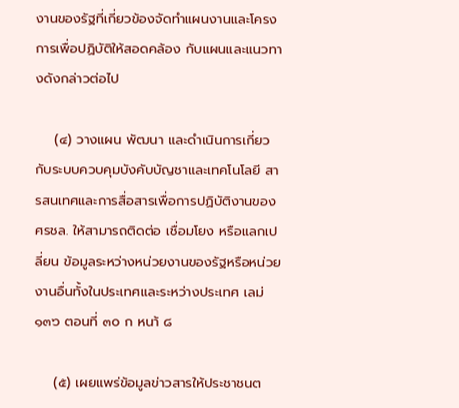งานของรัฐที่เกี่ยวข้องจัดทำแผนงานและโครงการเพื่อปฏิบัติให้สอดคล้อง กับแผนและแนวทางดังกล่าวต่อไป

    (๔) วางแผน พัฒนา และดำเนินการเกี่ยวกับระบบควบคุมบังคับบัญชาและเทคโนโลยี สารสนเทศและการสื่อสารเพื่อการปฏิบัติงานของ ศรชล. ให้สามารถติดต่อ เชื่อมโยง หรือแลกเปลี่ยน ข้อมูลระหว่างหน่วยงานของรัฐหรือหน่วยงานอื่นทั้งในประเทศและระหว่างประเทศ เลม่ ๑๓๖ ตอนที่ ๓๐ ก หนา้ ๘

    (๕) เผยแพร่ข้อมูลข่าวสารให้ประชาชนต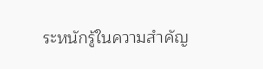ระหนักรู้ในความสำคัญ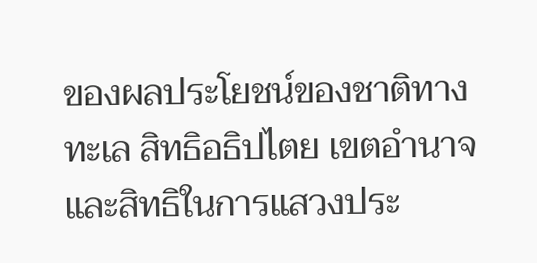ของผลประโยชน์ของชาติทางทะเล สิทธิอธิปไตย เขตอำนาจ และสิทธิในการแสวงประ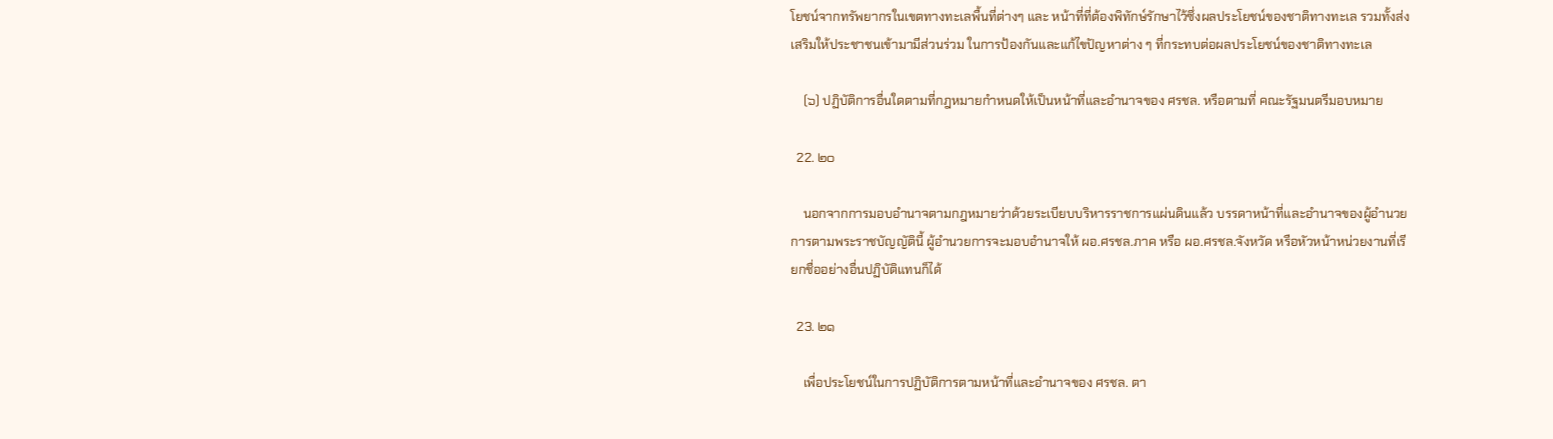โยชน์จากทรัพยากรในเขตทางทะเลพื้นที่ต่างๆ และ หน้าที่ที่ต้องพิทักษ์รักษาไว้ซึ่งผลประโยชน์ของชาติทางทะเล รวมทั้งส่งเสริมให้ประชาชนเข้ามามีส่วนร่วม ในการป้องกันและแก้ไขปัญหาต่าง ๆ ที่กระทบต่อผลประโยชน์ของชาติทางทะเล

    (๖) ปฏิบัติการอื่นใดตามที่กฎหมายกำหนดให้เป็นหน้าที่และอำนาจของ ศรชล. หรือตามที่ คณะรัฐมนตรีมอบหมาย

  22. ๒๐

    นอกจากการมอบอำนาจตามกฎหมายว่าด้วยระเบียบบริหารราชการแผ่นดินแล้ว บรรดาหน้าที่และอำนาจของผู้อำนวยการตามพระราชบัญญัตินี้ ผู้อำนวยการจะมอบอำนาจให้ ผอ.ศรชล.ภาค หรือ ผอ.ศรชล.จังหวัด หรือหัวหน้าหน่วยงานที่เรียกชื่ออย่างอื่นปฏิบัติแทนก็ได้

  23. ๒๑

    เพื่อประโยชน์ในการปฏิบัติการตามหน้าที่และอำนาจของ ศรชล. ตา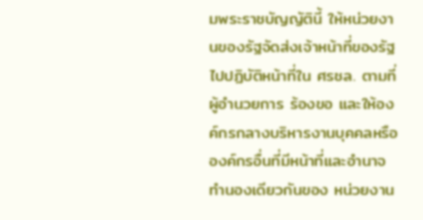มพระราชบัญญัตินี้ ให้หน่วยงานของรัฐจัดส่งเจ้าหน้าที่ของรัฐไปปฏิบัติหน้าที่ใน ศรชล. ตามที่ผู้อำนวยการ ร้องขอ และให้องค์กรกลางบริหารงานบุคคลหรือองค์กรอื่นที่มีหน้าที่และอำนาจทำนองเดียวกันของ หน่วยงาน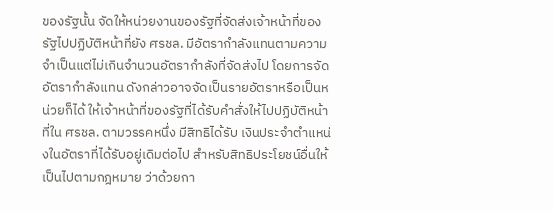ของรัฐนั้น จัดให้หน่วยงานของรัฐที่จัดส่งเจ้าหน้าที่ของรัฐไปปฏิบัติหน้าที่ยัง ศรชล. มีอัตรากำลังแทนตามความจำเป็นแต่ไม่เกินจำนวนอัตรากำลังที่จัดส่งไป โดยการจัดอัตรากำลังแทน ดังกล่าวอาจจัดเป็นรายอัตราหรือเป็นหน่วยก็ได้ ให้เจ้าหน้าที่ของรัฐที่ได้รับคำสั่งให้ไปปฏิบัติหน้าที่ใน ศรชล. ตามวรรคหนึ่ง มีสิทธิได้รับ เงินประจำตำแหน่งในอัตราที่ได้รับอยู่เดิมต่อไป สำหรับสิทธิประโยชน์อื่นให้เป็นไปตามกฎหมาย ว่าด้วยกา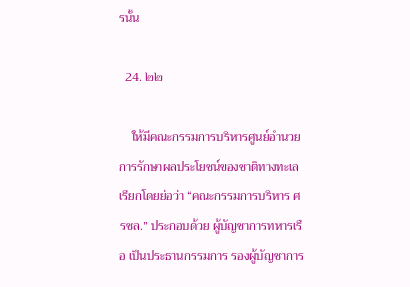รนั้น

  24. ๒๒

    ให้มีคณะกรรมการบริหารศูนย์อำนวยการรักษาผลประโยชน์ของชาติทางทะเล เรียกโดยย่อว่า “คณะกรรมการบริหาร ศรชล.” ประกอบด้วย ผู้บัญชาการทหารเรือ เป็นประธานกรรมการ รองผู้บัญชาการ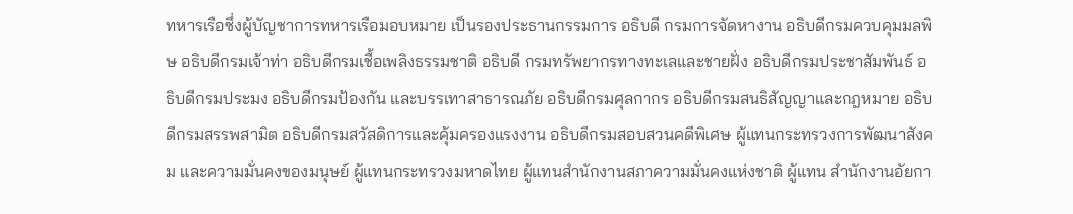ทหารเรือซึ่งผู้บัญชาการทหารเรือมอบหมาย เป็นรองประธานกรรมการ อธิบดี กรมการจัดหางาน อธิบดีกรมควบคุมมลพิษ อธิบดีกรมเจ้าท่า อธิบดีกรมเชื้อเพลิงธรรมชาติ อธิบดี กรมทรัพยากรทางทะเลและชายฝั่ง อธิบดีกรมประชาสัมพันธ์ อธิบดีกรมประมง อธิบดีกรมป้องกัน และบรรเทาสาธารณภัย อธิบดีกรมศุลกากร อธิบดีกรมสนธิสัญญาและกฎหมาย อธิบดีกรมสรรพสามิต อธิบดีกรมสวัสดิการและคุ้มครองแรงงาน อธิบดีกรมสอบสวนคดีพิเศษ ผู้แทนกระทรวงการพัฒนาสังคม และความมั่นคงของมนุษย์ ผู้แทนกระทรวงมหาดไทย ผู้แทนสำนักงานสภาความมั่นคงแห่งชาติ ผู้แทน สำนักงานอัยกา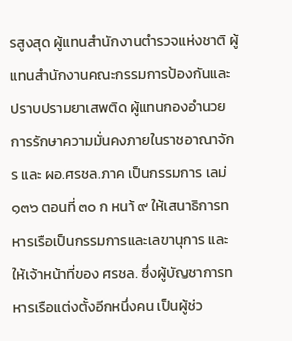รสูงสุด ผู้แทนสำนักงานตำรวจแห่งชาติ ผู้แทนสำนักงานคณะกรรมการป้องกันและ ปราบปรามยาเสพติด ผู้แทนกองอำนวยการรักษาความมั่นคงภายในราชอาณาจักร และ ผอ.ศรชล.ภาค เป็นกรรมการ เลม่ ๑๓๖ ตอนที่ ๓๐ ก หนา้ ๙ ให้เสนาธิการทหารเรือเป็นกรรมการและเลขานุการ และให้เจ้าหน้าที่ของ ศรชล. ซึ่งผู้บัญชาการทหารเรือแต่งตั้งอีกหนึ่งคน เป็นผู้ช่ว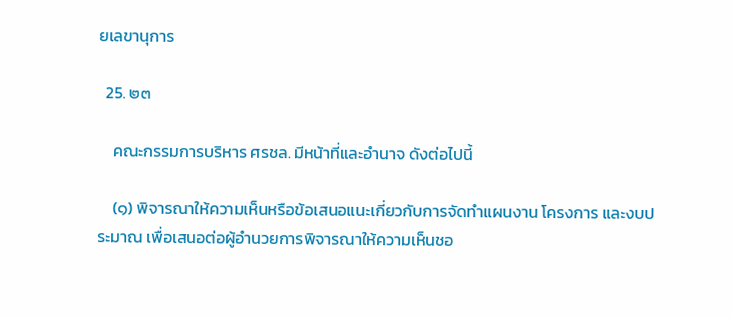ยเลขานุการ

  25. ๒๓

    คณะกรรมการบริหาร ศรชล. มีหน้าที่และอำนาจ ดังต่อไปนี้

    (๑) พิจารณาให้ความเห็นหรือข้อเสนอแนะเกี่ยวกับการจัดทำแผนงาน โครงการ และงบประมาณ เพื่อเสนอต่อผู้อำนวยการพิจารณาให้ความเห็นชอ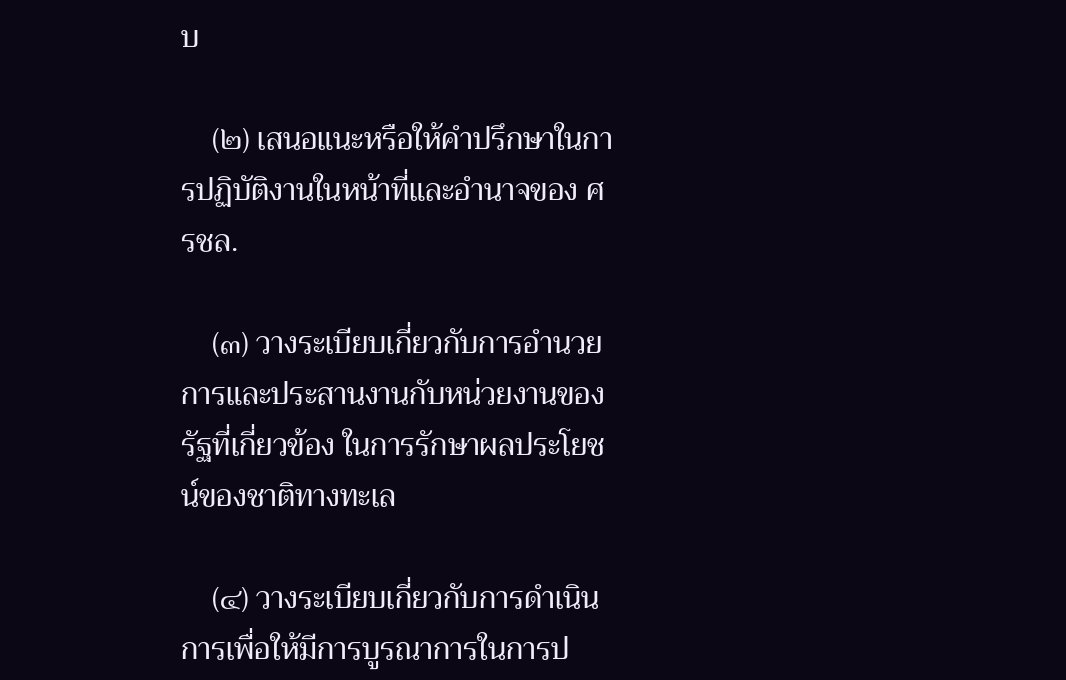บ

    (๒) เสนอแนะหรือให้คำปรึกษาในการปฏิบัติงานในหน้าที่และอำนาจของ ศรชล.

    (๓) วางระเบียบเกี่ยวกับการอำนวยการและประสานงานกับหน่วยงานของรัฐที่เกี่ยวข้อง ในการรักษาผลประโยชน์ของชาติทางทะเล

    (๔) วางระเบียบเกี่ยวกับการดำเนินการเพื่อให้มีการบูรณาการในการป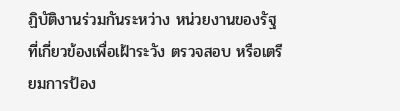ฏิบัติงานร่วมกันระหว่าง หน่วยงานของรัฐที่เกี่ยวข้องเพื่อเฝ้าระวัง ตรวจสอบ หรือเตรียมการป้อง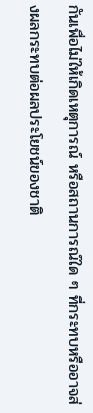กันเพื่อไม่ให้เกิดเหตุการณ์ หรือสถานการณ์ใด ๆ ที่กระทบหรืออาจส่งผลกระทบต่อผลประโยชน์ของชาติ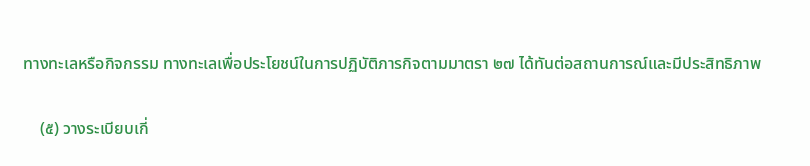ทางทะเลหรือกิจกรรม ทางทะเลเพื่อประโยชน์ในการปฏิบัติภารกิจตามมาตรา ๒๗ ได้ทันต่อสถานการณ์และมีประสิทธิภาพ

    (๕) วางระเบียบเกี่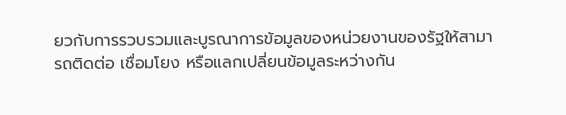ยวกับการรวบรวมและบูรณาการข้อมูลของหน่วยงานของรัฐให้สามารถติดต่อ เชื่อมโยง หรือแลกเปลี่ยนข้อมูลระหว่างกัน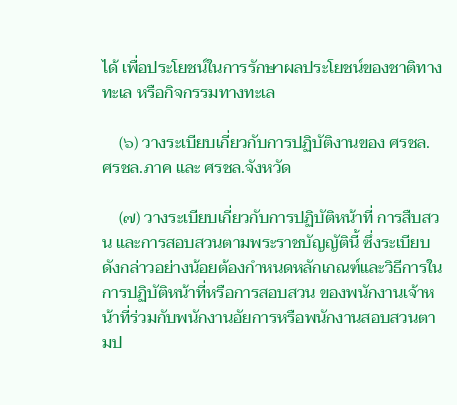ได้ เพื่อประโยชน์ในการรักษาผลประโยชน์ของชาติทางทะเล หรือกิจกรรมทางทะเล

    (๖) วางระเบียบเกี่ยวกับการปฏิบัติงานของ ศรชล. ศรชล.ภาค และ ศรชล.จังหวัด

    (๗) วางระเบียบเกี่ยวกับการปฏิบัติหน้าที่ การสืบสวน และการสอบสวนตามพระราชบัญญัตินี้ ซึ่งระเบียบดังกล่าวอย่างน้อยต้องกำหนดหลักเกณฑ์และวิธีการในการปฏิบัติหน้าที่หรือการสอบสวน ของพนักงานเจ้าหน้าที่ร่วมกับพนักงานอัยการหรือพนักงานสอบสวนตามป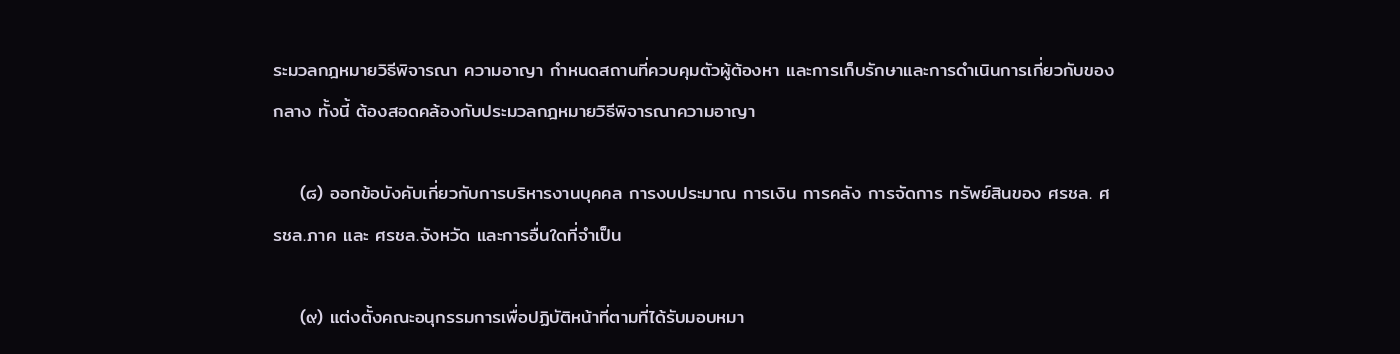ระมวลกฎหมายวิธีพิจารณา ความอาญา กำหนดสถานที่ควบคุมตัวผู้ต้องหา และการเก็บรักษาและการดำเนินการเกี่ยวกับของกลาง ทั้งนี้ ต้องสอดคล้องกับประมวลกฎหมายวิธีพิจารณาความอาญา

    (๘) ออกข้อบังคับเกี่ยวกับการบริหารงานบุคคล การงบประมาณ การเงิน การคลัง การจัดการ ทรัพย์สินของ ศรชล. ศรชล.ภาค และ ศรชล.จังหวัด และการอื่นใดที่จำเป็น

    (๙) แต่งตั้งคณะอนุกรรมการเพื่อปฏิบัติหน้าที่ตามที่ได้รับมอบหมา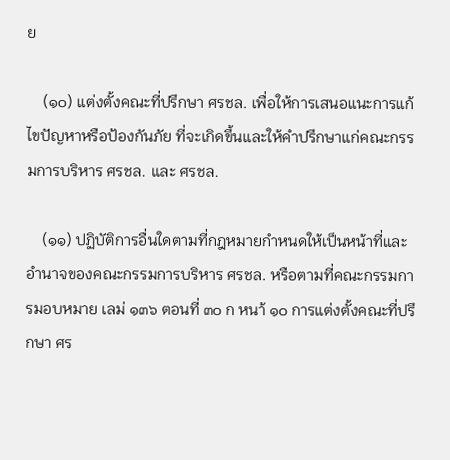ย

    (๑๐) แต่งตั้งคณะที่ปรึกษา ศรชล. เพื่อให้การเสนอแนะการแก้ไขปัญหาหรือป้องกันภัย ที่จะเกิดขึ้นและให้คำปรึกษาแก่คณะกรรมการบริหาร ศรชล. และ ศรชล.

    (๑๑) ปฏิบัติการอื่นใดตามที่กฎหมายกำหนดให้เป็นหน้าที่และอำนาจของคณะกรรมการบริหาร ศรชล. หรือตามที่คณะกรรมการมอบหมาย เลม่ ๑๓๖ ตอนที่ ๓๐ ก หนา้ ๑๐ การแต่งตั้งคณะที่ปรึกษา ศร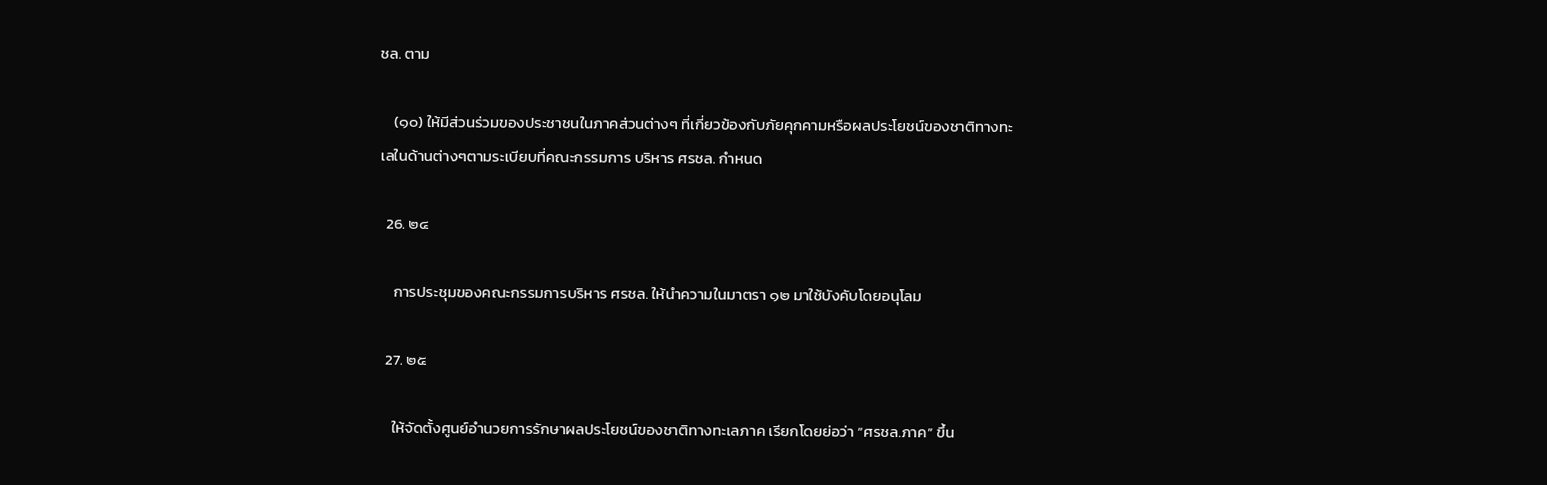ชล. ตาม

    (๑๐) ให้มีส่วนร่วมของประชาชนในภาคส่วนต่างๆ ที่เกี่ยวข้องกับภัยคุกคามหรือผลประโยชน์ของชาติทางทะเลในด้านต่างๆตามระเบียบที่คณะกรรมการ บริหาร ศรชล. กำหนด

  26. ๒๔

    การประชุมของคณะกรรมการบริหาร ศรชล. ให้นำความในมาตรา ๑๒ มาใช้บังคับโดยอนุโลม

  27. ๒๕

    ให้จัดตั้งศูนย์อำนวยการรักษาผลประโยชน์ของชาติทางทะเลภาค เรียกโดยย่อว่า “ศรชล.ภาค” ขึ้น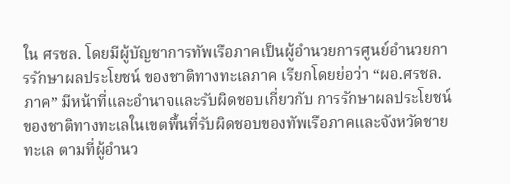ใน ศรชล. โดยมีผู้บัญชาการทัพเรือภาคเป็นผู้อำนวยการศูนย์อำนวยการรักษาผลประโยชน์ ของชาติทางทะเลภาค เรียกโดยย่อว่า “ผอ.ศรชล.ภาค” มีหน้าที่และอำนาจและรับผิดชอบเกี่ยวกับ การรักษาผลประโยชน์ของชาติทางทะเลในเขตพื้นที่รับผิดชอบของทัพเรือภาคและจังหวัดชายทะเล ตามที่ผู้อำนว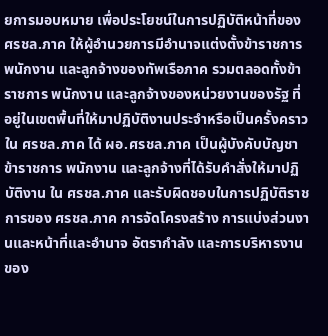ยการมอบหมาย เพื่อประโยชน์ในการปฏิบัติหน้าที่ของ ศรชล.ภาค ให้ผู้อำนวยการมีอำนาจแต่งตั้งข้าราชการ พนักงาน และลูกจ้างของทัพเรือภาค รวมตลอดทั้งข้าราชการ พนักงาน และลูกจ้างของหน่วยงานของรัฐ ที่อยู่ในเขตพื้นที่ให้มาปฏิบัติงานประจำหรือเป็นครั้งคราวใน ศรชล.ภาค ได้ ผอ.ศรชล.ภาค เป็นผู้บังคับบัญชาข้าราชการ พนักงาน และลูกจ้างที่ได้รับคำสั่งให้มาปฏิบัติงาน ใน ศรชล.ภาค และรับผิดชอบในการปฏิบัติราชการของ ศรชล.ภาค การจัดโครงสร้าง การแบ่งส่วนงานและหน้าที่และอำนาจ อัตรากำลัง และการบริหารงาน ของ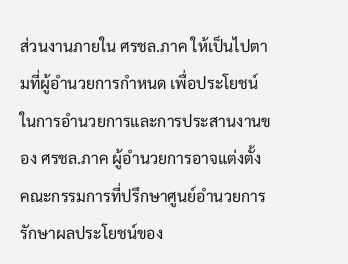ส่วนงานภายใน ศรชล.ภาค ให้เป็นไปตามที่ผู้อำนวยการกำหนด เพื่อประโยชน์ในการอำนวยการและการประสานงานของ ศรชล.ภาค ผู้อำนวยการอาจแต่งตั้ง คณะกรรมการที่ปรึกษาศูนย์อำนวยการรักษาผลประโยชน์ของ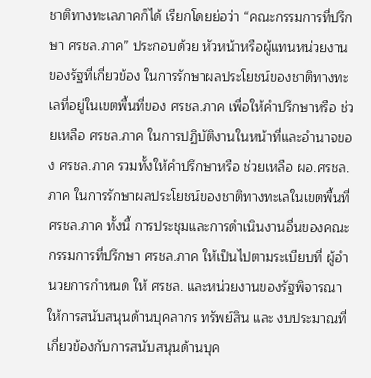ชาติทางทะเลภาคก็ได้ เรียกโดยย่อว่า “คณะกรรมการที่ปรึกษา ศรชล.ภาค” ประกอบด้วย หัวหน้าหรือผู้แทนหน่วยงานของรัฐที่เกี่ยวข้อง ในการรักษาผลประโยชน์ของชาติทางทะเลที่อยู่ในเขตพื้นที่ของ ศรชล.ภาค เพื่อให้คำปรึกษาหรือ ช่วยเหลือ ศรชล.ภาค ในการปฏิบัติงานในหน้าที่และอำนาจของ ศรชล.ภาค รวมทั้งให้คำปรึกษาหรือ ช่วยเหลือ ผอ.ศรชล.ภาค ในการรักษาผลประโยชน์ของชาติทางทะเลในเขตพื้นที่ ศรชล.ภาค ทั้งนี้ การประชุมและการดำเนินงานอื่นของคณะกรรมการที่ปรึกษา ศรชล.ภาค ให้เป็นไปตามระเบียบที่ ผู้อำนวยการกำหนด ให้ ศรชล. และหน่วยงานของรัฐพิจารณาให้การสนับสนุนด้านบุคลากร ทรัพย์สิน และ งบประมาณที่เกี่ยวข้องกับการสนับสนุนด้านบุค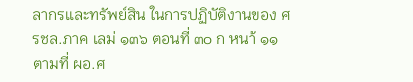ลากรและทรัพย์สิน ในการปฏิบัติงานของ ศรชล.ภาค เลม่ ๑๓๖ ตอนที่ ๓๐ ก หนา้ ๑๑ ตามที่ ผอ.ศ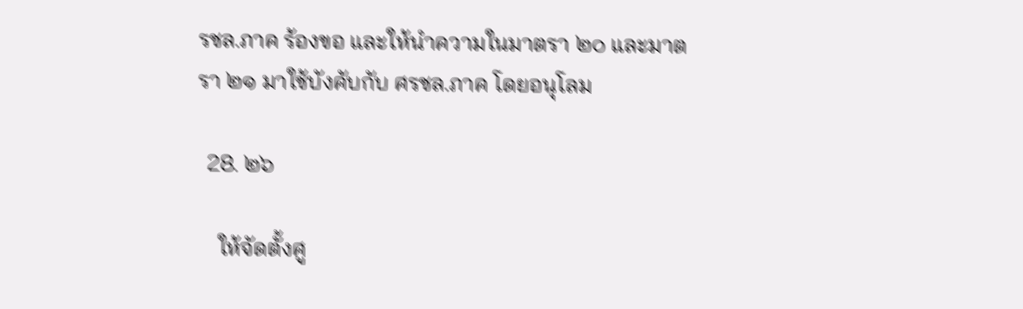รชล.ภาค ร้องขอ และให้นำความในมาตรา ๒๐ และมาตรา ๒๑ มาใช้บังคับกับ ศรชล.ภาค โดยอนุโลม

  28. ๒๖

    ให้จัดตั้งศู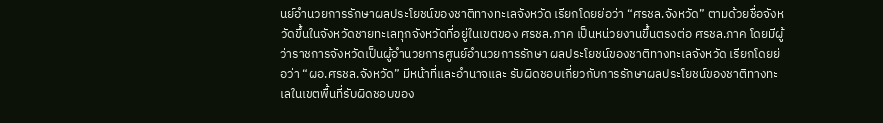นย์อำนวยการรักษาผลประโยชน์ของชาติทางทะเลจังหวัด เรียกโดยย่อว่า “ศรชล.จังหวัด” ตามด้วยชื่อจังหวัดขึ้นในจังหวัดชายทะเลทุกจังหวัดที่อยู่ในเขตของ ศรชล.ภาค เป็นหน่วยงานขึ้นตรงต่อ ศรชล.ภาค โดยมีผู้ว่าราชการจังหวัดเป็นผู้อำนวยการศูนย์อำนวยการรักษา ผลประโยชน์ของชาติทางทะเลจังหวัด เรียกโดยย่อว่า “ผอ.ศรชล.จังหวัด” มีหน้าที่และอำนาจและ รับผิดชอบเกี่ยวกับการรักษาผลประโยชน์ของชาติทางทะเลในเขตพื้นที่รับผิดชอบของ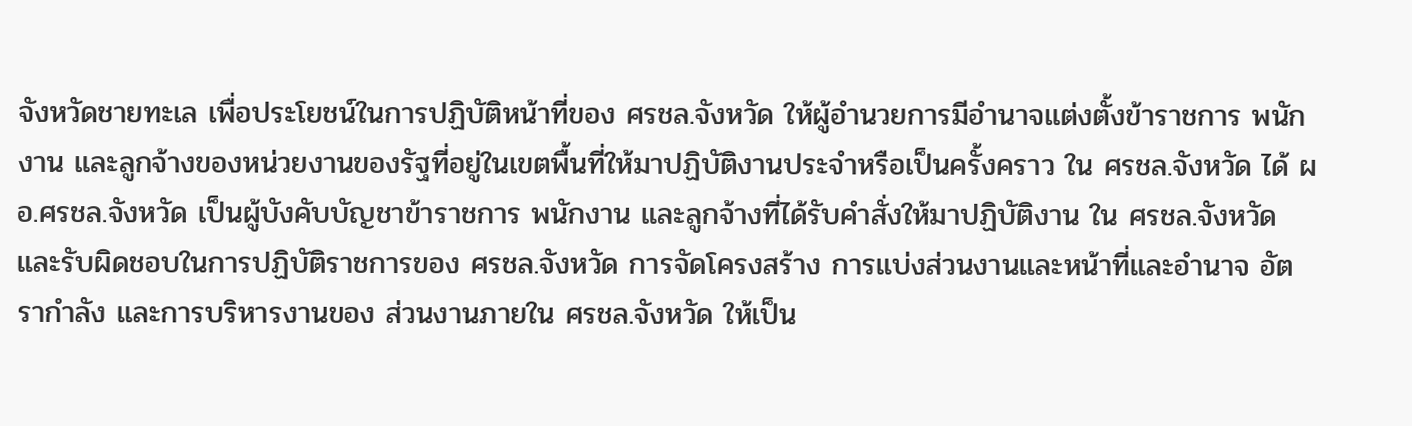จังหวัดชายทะเล เพื่อประโยชน์ในการปฏิบัติหน้าที่ของ ศรชล.จังหวัด ให้ผู้อำนวยการมีอำนาจแต่งตั้งข้าราชการ พนักงาน และลูกจ้างของหน่วยงานของรัฐที่อยู่ในเขตพื้นที่ให้มาปฏิบัติงานประจำหรือเป็นครั้งคราว ใน ศรชล.จังหวัด ได้ ผอ.ศรชล.จังหวัด เป็นผู้บังคับบัญชาข้าราชการ พนักงาน และลูกจ้างที่ได้รับคำสั่งให้มาปฏิบัติงาน ใน ศรชล.จังหวัด และรับผิดชอบในการปฏิบัติราชการของ ศรชล.จังหวัด การจัดโครงสร้าง การแบ่งส่วนงานและหน้าที่และอำนาจ อัตรากำลัง และการบริหารงานของ ส่วนงานภายใน ศรชล.จังหวัด ให้เป็น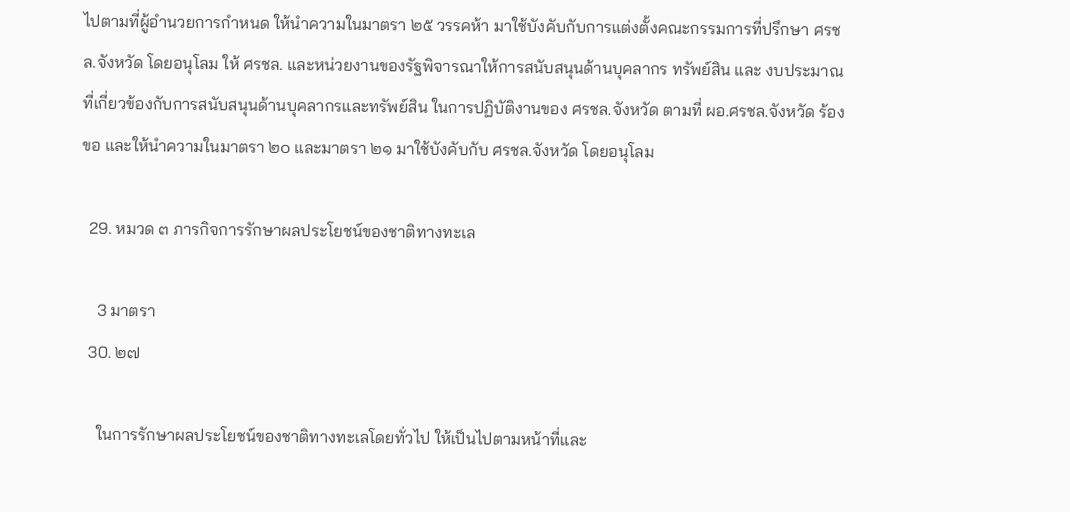ไปตามที่ผู้อำนวยการกำหนด ให้นำความในมาตรา ๒๕ วรรคห้า มาใช้บังคับกับการแต่งตั้งคณะกรรมการที่ปรึกษา ศรชล.จังหวัด โดยอนุโลม ให้ ศรชล. และหน่วยงานของรัฐพิจารณาให้การสนับสนุนด้านบุคลากร ทรัพย์สิน และ งบประมาณที่เกี่ยวข้องกับการสนับสนุนด้านบุคลากรและทรัพย์สิน ในการปฏิบัติงานของ ศรชล.จังหวัด ตามที่ ผอ.ศรชล.จังหวัด ร้องขอ และให้นำความในมาตรา ๒๐ และมาตรา ๒๑ มาใช้บังคับกับ ศรชล.จังหวัด โดยอนุโลม

  29. หมวด ๓ ภารกิจการรักษาผลประโยชน์ของชาติทางทะเล

    3 มาตรา
  30. ๒๗

    ในการรักษาผลประโยชน์ของชาติทางทะเลโดยทั่วไป ให้เป็นไปตามหน้าที่และ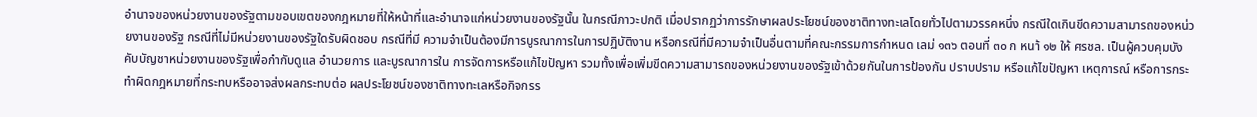อำนาจของหน่วยงานของรัฐตามขอบเขตของกฎหมายที่ให้หน้าที่และอำนาจแก่หน่วยงานของรัฐนั้น ในกรณีภาวะปกติ เมื่อปรากฏว่าการรักษาผลประโยชน์ของชาติทางทะเลโดยทั่วไปตามวรรคหนึ่ง กรณีใดเกินขีดความสามารถของหน่วยงานของรัฐ กรณีที่ไม่มีหน่วยงานของรัฐใดรับผิดชอบ กรณีที่มี ความจำเป็นต้องมีการบูรณาการในการปฏิบัติงาน หรือกรณีที่มีความจำเป็นอื่นตามที่คณะกรรมการกำหนด เลม่ ๑๓๖ ตอนที่ ๓๐ ก หนา้ ๑๒ ให้ ศรชล. เป็นผู้ควบคุมบังคับบัญชาหน่วยงานของรัฐเพื่อกำกับดูแล อำนวยการ และบูรณาการใน การจัดการหรือแก้ไขปัญหา รวมทั้งเพื่อเพิ่มขีดความสามารถของหน่วยงานของรัฐเข้าด้วยกันในการป้องกัน ปราบปราม หรือแก้ไขปัญหา เหตุการณ์ หรือการกระทำผิดกฎหมายที่กระทบหรืออาจส่งผลกระทบต่อ ผลประโยชน์ของชาติทางทะเลหรือกิจกรร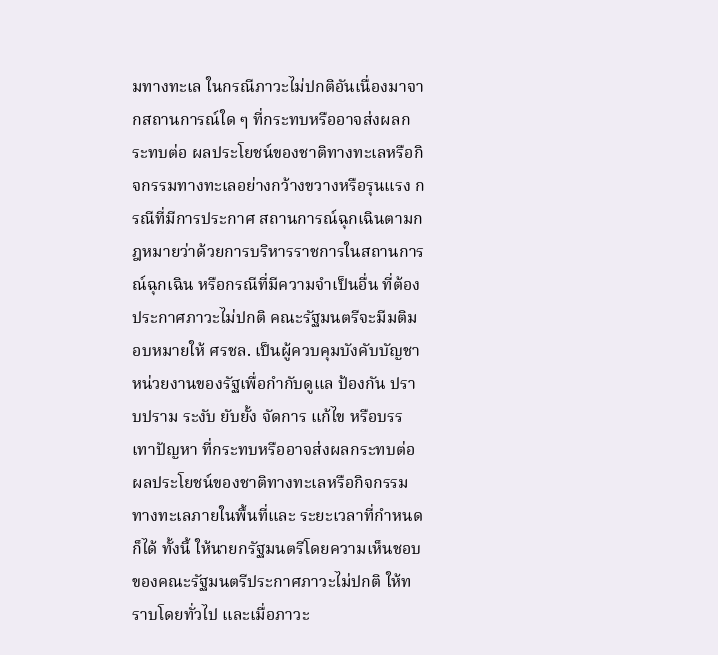มทางทะเล ในกรณีภาวะไม่ปกติอันเนื่องมาจากสถานการณ์ใด ๆ ที่กระทบหรืออาจส่งผลกระทบต่อ ผลประโยชน์ของชาติทางทะเลหรือกิจกรรมทางทะเลอย่างกว้างขวางหรือรุนแรง กรณีที่มีการประกาศ สถานการณ์ฉุกเฉินตามกฎหมายว่าด้วยการบริหารราชการในสถานการณ์ฉุกเฉิน หรือกรณีที่มีความจำเป็นอื่น ที่ต้องประกาศภาวะไม่ปกติ คณะรัฐมนตรีจะมีมติมอบหมายให้ ศรชล. เป็นผู้ควบคุมบังคับบัญชา หน่วยงานของรัฐเพื่อกำกับดูแล ป้องกัน ปราบปราม ระงับ ยับยั้ง จัดการ แก้ไข หรือบรรเทาปัญหา ที่กระทบหรืออาจส่งผลกระทบต่อผลประโยชน์ของชาติทางทะเลหรือกิจกรรมทางทะเลภายในพื้นที่และ ระยะเวลาที่กำหนดก็ได้ ทั้งนี้ ให้นายกรัฐมนตรีโดยความเห็นชอบของคณะรัฐมนตรีประกาศภาวะไม่ปกติ ให้ทราบโดยทั่วไป และเมื่อภาวะ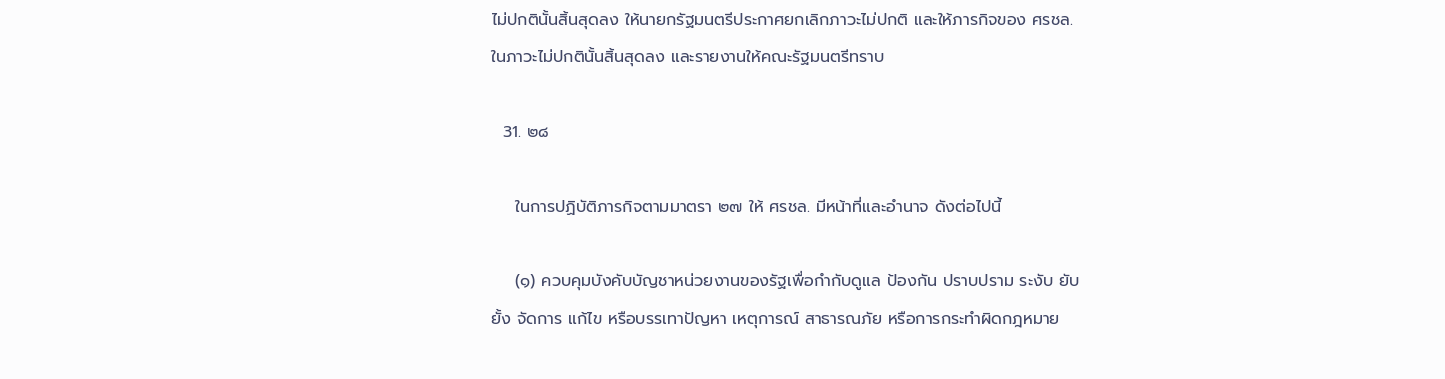ไม่ปกตินั้นสิ้นสุดลง ให้นายกรัฐมนตรีประกาศยกเลิกภาวะไม่ปกติ และให้ภารกิจของ ศรชล. ในภาวะไม่ปกตินั้นสิ้นสุดลง และรายงานให้คณะรัฐมนตรีทราบ

  31. ๒๘

    ในการปฏิบัติภารกิจตามมาตรา ๒๗ ให้ ศรชล. มีหน้าที่และอำนาจ ดังต่อไปนี้

    (๑) ควบคุมบังคับบัญชาหน่วยงานของรัฐเพื่อกำกับดูแล ป้องกัน ปราบปราม ระงับ ยับยั้ง จัดการ แก้ไข หรือบรรเทาปัญหา เหตุการณ์ สาธารณภัย หรือการกระทำผิดกฎหมาย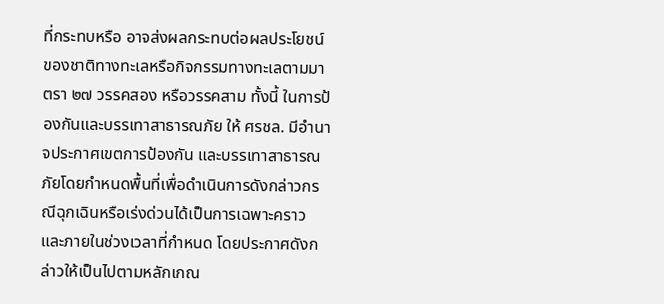ที่กระทบหรือ อาจส่งผลกระทบต่อผลประโยชน์ของชาติทางทะเลหรือกิจกรรมทางทะเลตามมาตรา ๒๗ วรรคสอง หรือวรรคสาม ทั้งนี้ ในการป้องกันและบรรเทาสาธารณภัย ให้ ศรชล. มีอำนาจประกาศเขตการป้องกัน และบรรเทาสาธารณภัยโดยกำหนดพื้นที่เพื่อดำเนินการดังกล่าวกรณีฉุกเฉินหรือเร่งด่วนได้เป็นการเฉพาะคราว และภายในช่วงเวลาที่กำหนด โดยประกาศดังกล่าวให้เป็นไปตามหลักเกณ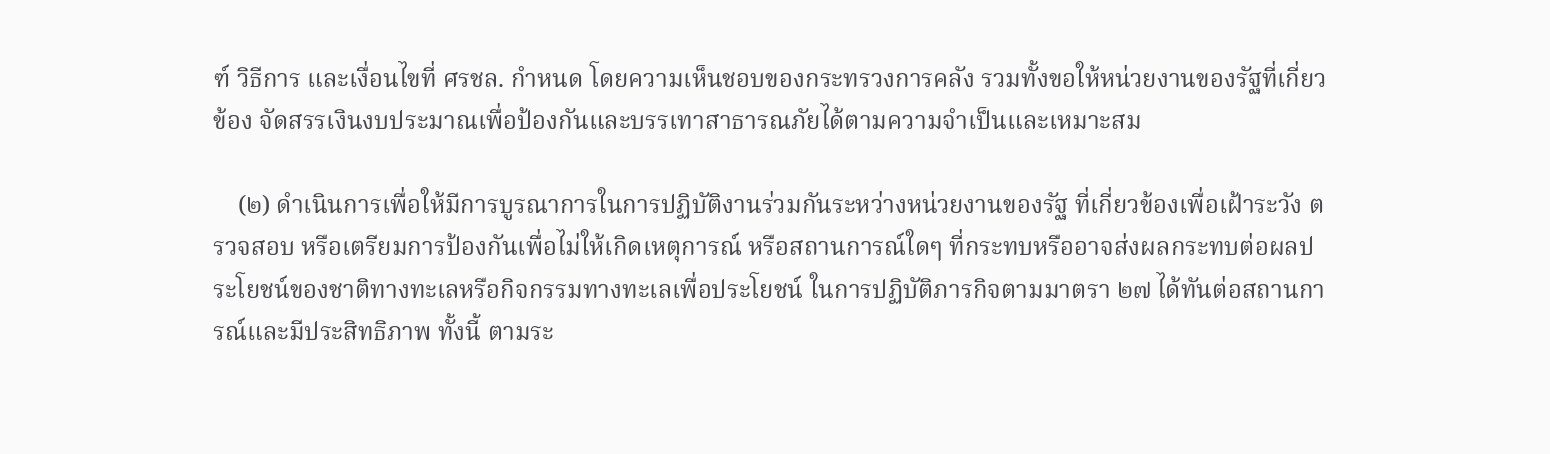ฑ์ วิธีการ และเงื่อนไขที่ ศรชล. กำหนด โดยความเห็นชอบของกระทรวงการคลัง รวมทั้งขอให้หน่วยงานของรัฐที่เกี่ยวข้อง จัดสรรเงินงบประมาณเพื่อป้องกันและบรรเทาสาธารณภัยได้ตามความจำเป็นและเหมาะสม

    (๒) ดำเนินการเพื่อให้มีการบูรณาการในการปฏิบัติงานร่วมกันระหว่างหน่วยงานของรัฐ ที่เกี่ยวข้องเพื่อเฝ้าระวัง ตรวจสอบ หรือเตรียมการป้องกันเพื่อไม่ให้เกิดเหตุการณ์ หรือสถานการณ์ใดๆ ที่กระทบหรืออาจส่งผลกระทบต่อผลประโยชน์ของชาติทางทะเลหรือกิจกรรมทางทะเลเพื่อประโยชน์ ในการปฏิบัติภารกิจตามมาตรา ๒๗ ได้ทันต่อสถานการณ์และมีประสิทธิภาพ ทั้งนี้ ตามระ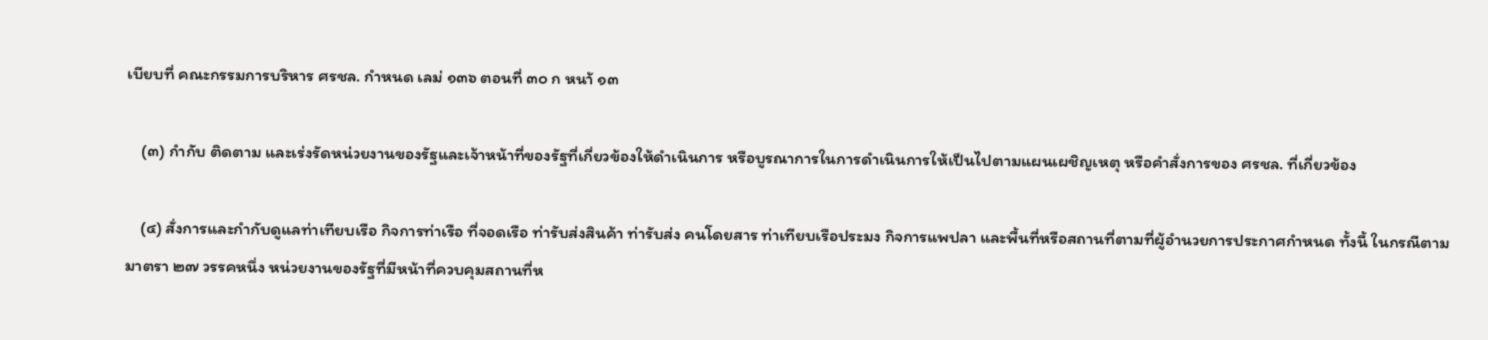เบียบที่ คณะกรรมการบริหาร ศรชล. กำหนด เลม่ ๑๓๖ ตอนที่ ๓๐ ก หนา้ ๑๓

    (๓) กำกับ ติดตาม และเร่งรัดหน่วยงานของรัฐและเจ้าหน้าที่ของรัฐที่เกี่ยวข้องให้ดำเนินการ หรือบูรณาการในการดำเนินการให้เป็นไปตามแผนเผชิญเหตุ หรือคำสั่งการของ ศรชล. ที่เกี่ยวข้อง

    (๔) สั่งการและกำกับดูแลท่าเทียบเรือ กิจการท่าเรือ ที่จอดเรือ ท่ารับส่งสินค้า ท่ารับส่ง คนโดยสาร ท่าเทียบเรือประมง กิจการแพปลา และพื้นที่หรือสถานที่ตามที่ผู้อำนวยการประกาศกำหนด ทั้งนี้ ในกรณีตามมาตรา ๒๗ วรรคหนึ่ง หน่วยงานของรัฐที่มีหน้าที่ควบคุมสถานที่ห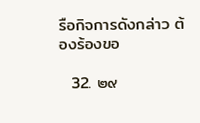รือกิจการดังกล่าว ต้องร้องขอ

  32. ๒๙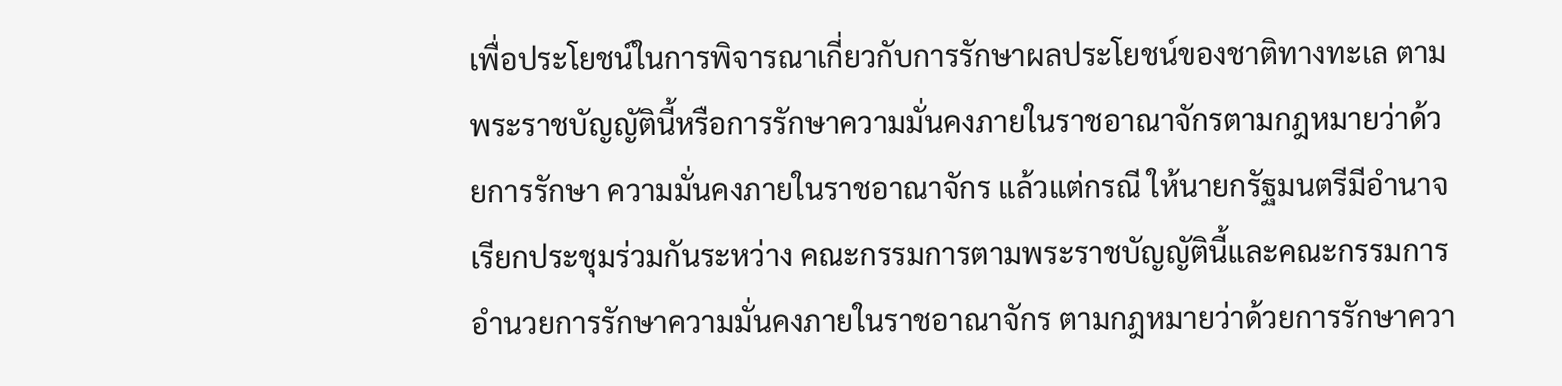เพื่อประโยชน์ในการพิจารณาเกี่ยวกับการรักษาผลประโยชน์ของชาติทางทะเล ตามพระราชบัญญัตินี้หรือการรักษาความมั่นคงภายในราชอาณาจักรตามกฎหมายว่าด้วยการรักษา ความมั่นคงภายในราชอาณาจักร แล้วแต่กรณี ให้นายกรัฐมนตรีมีอำนาจเรียกประชุมร่วมกันระหว่าง คณะกรรมการตามพระราชบัญญัตินี้และคณะกรรมการอำนวยการรักษาความมั่นคงภายในราชอาณาจักร ตามกฎหมายว่าด้วยการรักษาควา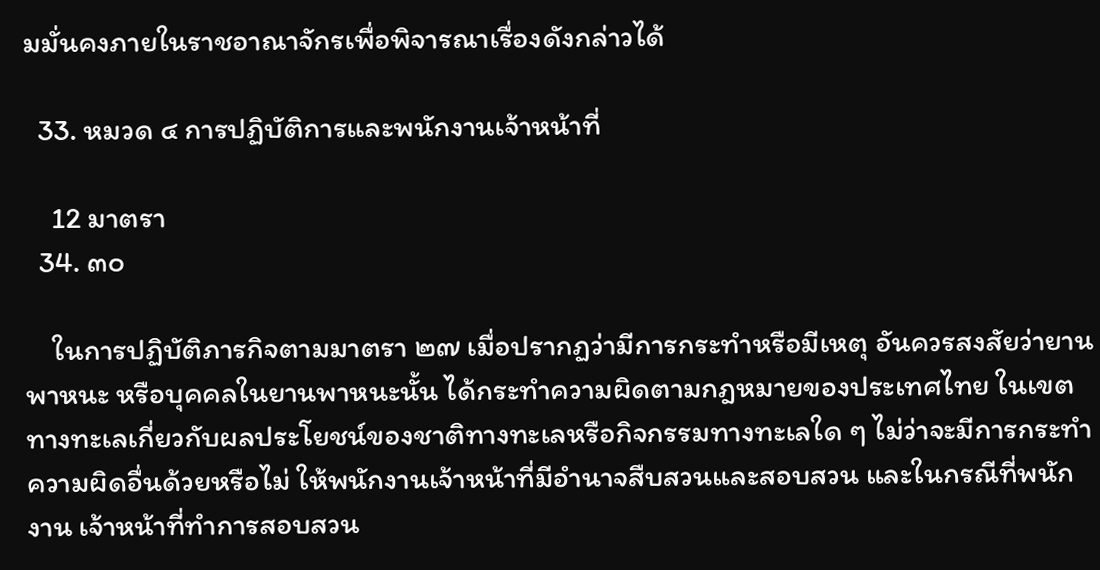มมั่นคงภายในราชอาณาจักรเพื่อพิจารณาเรื่องดังกล่าวได้

  33. หมวด ๔ การปฏิบัติการและพนักงานเจ้าหน้าที่

    12 มาตรา
  34. ๓๐

    ในการปฏิบัติภารกิจตามมาตรา ๒๗ เมื่อปรากฏว่ามีการกระทำหรือมีเหตุ อันควรสงสัยว่ายานพาหนะ หรือบุคคลในยานพาหนะนั้น ได้กระทำความผิดตามกฎหมายของประเทศไทย ในเขตทางทะเลเกี่ยวกับผลประโยชน์ของชาติทางทะเลหรือกิจกรรมทางทะเลใด ๆ ไม่ว่าจะมีการกระทำ ความผิดอื่นด้วยหรือไม่ ให้พนักงานเจ้าหน้าที่มีอำนาจสืบสวนและสอบสวน และในกรณีที่พนักงาน เจ้าหน้าที่ทำการสอบสวน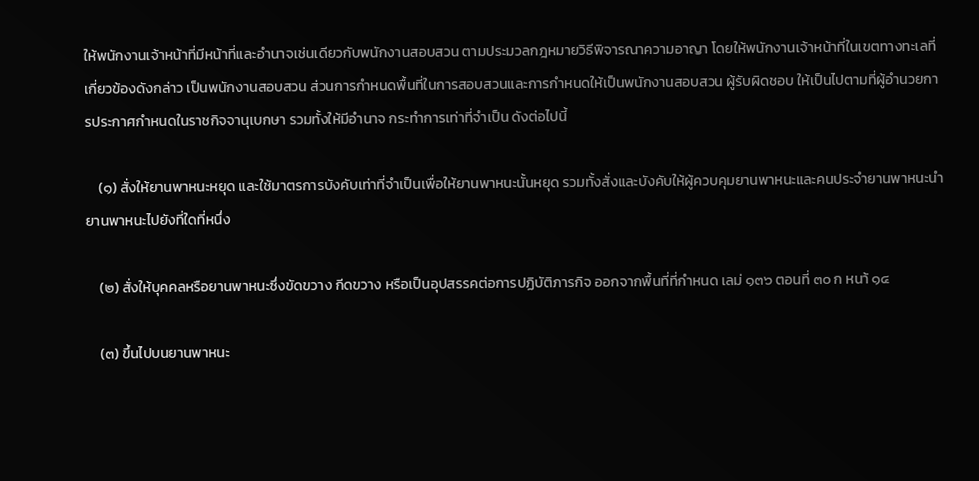ให้พนักงานเจ้าหน้าที่มีหน้าที่และอำนาจเช่นเดียวกับพนักงานสอบสวน ตามประมวลกฎหมายวิธีพิจารณาความอาญา โดยให้พนักงานเจ้าหน้าที่ในเขตทางทะเลที่เกี่ยวข้องดังกล่าว เป็นพนักงานสอบสวน ส่วนการกำหนดพื้นที่ในการสอบสวนและการกำหนดให้เป็นพนักงานสอบสวน ผู้รับผิดชอบ ให้เป็นไปตามที่ผู้อำนวยการประกาศกำหนดในราชกิจจานุเบกษา รวมทั้งให้มีอำนาจ กระทำการเท่าที่จำเป็น ดังต่อไปนี้

    (๑) สั่งให้ยานพาหนะหยุด และใช้มาตรการบังคับเท่าที่จำเป็นเพื่อให้ยานพาหนะนั้นหยุด รวมทั้งสั่งและบังคับให้ผู้ควบคุมยานพาหนะและคนประจำยานพาหนะนำยานพาหนะไปยังที่ใดที่หนึ่ง

    (๒) สั่งให้บุคคลหรือยานพาหนะซึ่งขัดขวาง กีดขวาง หรือเป็นอุปสรรคต่อการปฏิบัติภารกิจ ออกจากพื้นที่ที่กำหนด เลม่ ๑๓๖ ตอนที่ ๓๐ ก หนา้ ๑๔

    (๓) ขึ้นไปบนยานพาหนะ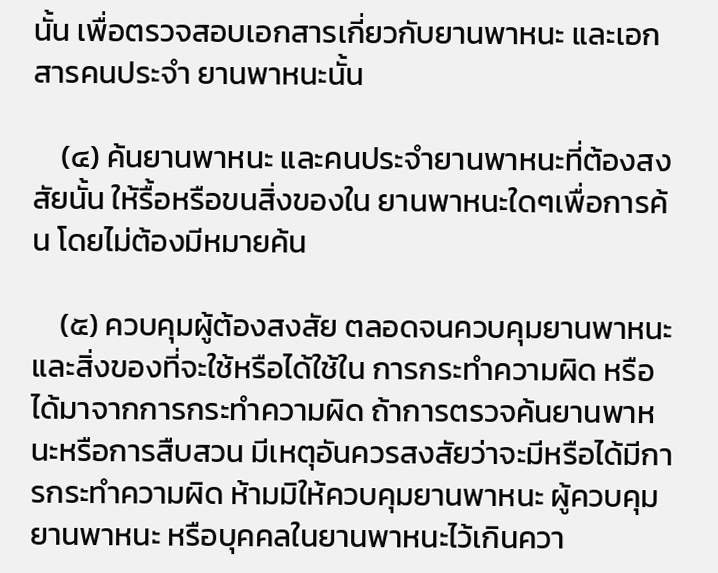นั้น เพื่อตรวจสอบเอกสารเกี่ยวกับยานพาหนะ และเอกสารคนประจำ ยานพาหนะนั้น

    (๔) ค้นยานพาหนะ และคนประจำยานพาหนะที่ต้องสงสัยนั้น ให้รื้อหรือขนสิ่งของใน ยานพาหนะใดๆเพื่อการค้น โดยไม่ต้องมีหมายค้น

    (๕) ควบคุมผู้ต้องสงสัย ตลอดจนควบคุมยานพาหนะ และสิ่งของที่จะใช้หรือได้ใช้ใน การกระทำความผิด หรือได้มาจากการกระทำความผิด ถ้าการตรวจค้นยานพาหนะหรือการสืบสวน มีเหตุอันควรสงสัยว่าจะมีหรือได้มีการกระทำความผิด ห้ามมิให้ควบคุมยานพาหนะ ผู้ควบคุมยานพาหนะ หรือบุคคลในยานพาหนะไว้เกินควา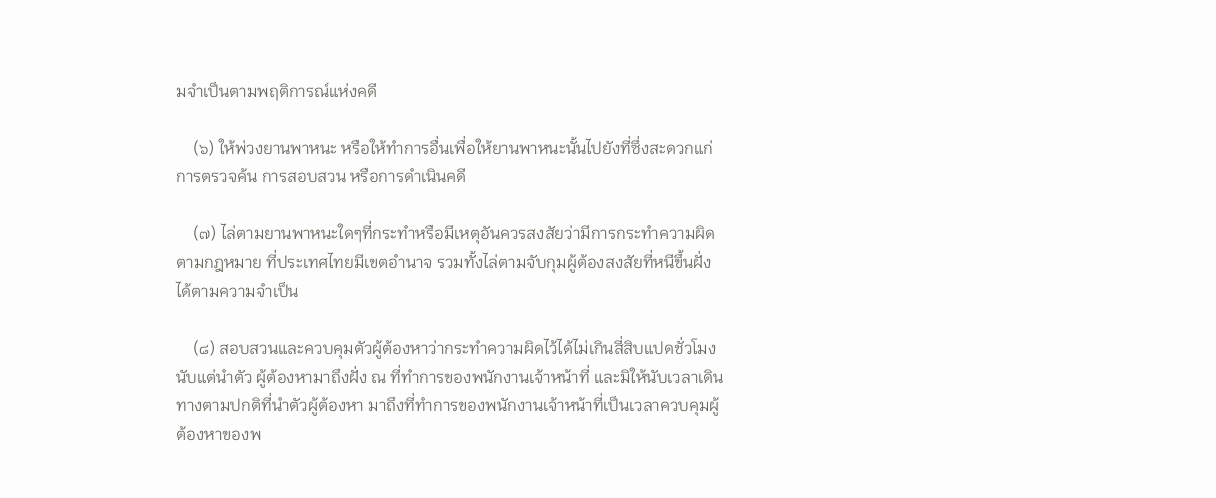มจำเป็นตามพฤติการณ์แห่งคดี

    (๖) ให้พ่วงยานพาหนะ หรือให้ทำการอื่นเพื่อให้ยานพาหนะนั้นไปยังที่ซึ่งสะดวกแก่การตรวจค้น การสอบสวน หรือการดำเนินคดี

    (๗) ไล่ตามยานพาหนะใดๆที่กระทำหรือมีเหตุอันควรสงสัยว่ามีการกระทำความผิดตามกฎหมาย ที่ประเทศไทยมีเขตอำนาจ รวมทั้งไล่ตามจับกุมผู้ต้องสงสัยที่หนีขึ้นฝั่งได้ตามความจำเป็น

    (๘) สอบสวนและควบคุมตัวผู้ต้องหาว่ากระทำความผิดไว้ได้ไม่เกินสี่สิบแปดชั่วโมงนับแต่นำตัว ผู้ต้องหามาถึงฝั่ง ณ ที่ทำการของพนักงานเจ้าหน้าที่ และมิให้นับเวลาเดินทางตามปกติที่นำตัวผู้ต้องหา มาถึงที่ทำการของพนักงานเจ้าหน้าที่เป็นเวลาควบคุมผู้ต้องหาของพ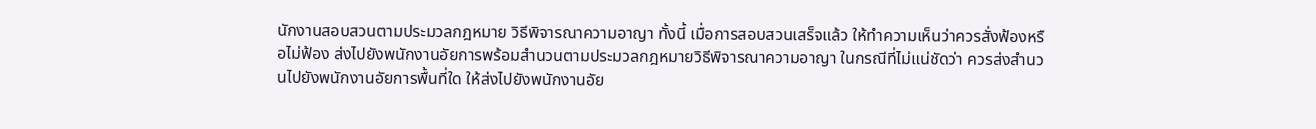นักงานสอบสวนตามประมวลกฎหมาย วิธีพิจารณาความอาญา ทั้งนี้ เมื่อการสอบสวนเสร็จแล้ว ให้ทำความเห็นว่าควรสั่งฟ้องหรือไม่ฟ้อง ส่งไปยังพนักงานอัยการพร้อมสำนวนตามประมวลกฎหมายวิธีพิจารณาความอาญา ในกรณีที่ไม่แน่ชัดว่า ควรส่งสำนวนไปยังพนักงานอัยการพื้นที่ใด ให้ส่งไปยังพนักงานอัย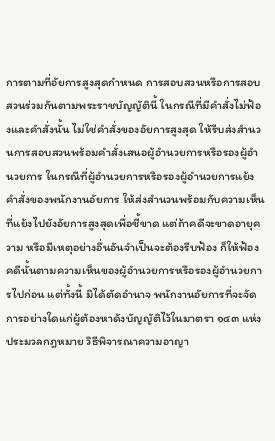การตามที่อัยการสูงสุดกำหนด การสอบสวนหรือการสอบสวนร่วมกันตามพระราชบัญญัตินี้ ในกรณีที่มีคำสั่งไม่ฟ้องและคำสั่งนั้น ไม่ใช่คำสั่งของอัยการสูงสุด ให้รีบส่งสำนวนการสอบสวนพร้อมคำสั่งเสนอผู้อำนวยการหรือรองผู้อำนวยการ ในกรณีที่ผู้อำนวยการหรือรองผู้อำนวยการแย้งคำสั่งของพนักงานอัยการ ให้ส่งสำนวนพร้อมกับความเห็น ที่แย้งไปยังอัยการสูงสุดเพื่อชี้ขาด แต่ถ้าคดีจะขาดอายุความ หรือมีเหตุอย่างอื่นอันจำเป็นจะต้องรีบฟ้อง ก็ให้ฟ้องคดีนั้นตามความเห็นของผู้อำนวยการหรือรองผู้อำนวยการไปก่อน แต่ทั้งนี้ มิได้ตัดอำนาจ พนักงานอัยการที่จะจัดการอย่างใดแก่ผู้ต้องหาดังบัญญัติไว้ในมาตรา ๑๔๓ แห่งประมวลกฎหมาย วิธีพิจารณาความอาญา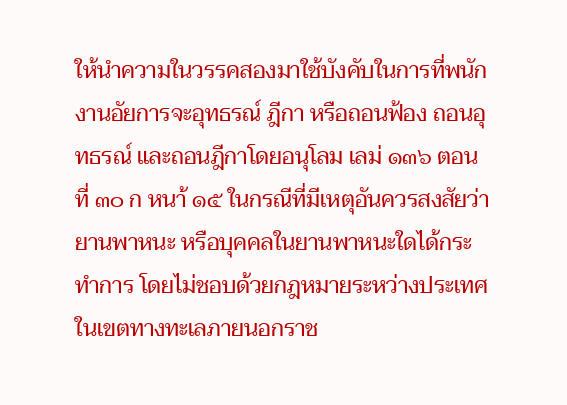ให้นำความในวรรคสองมาใช้บังคับในการที่พนักงานอัยการจะอุทธรณ์ ฎีกา หรือถอนฟ้อง ถอนอุทธรณ์ และถอนฎีกาโดยอนุโลม เลม่ ๑๓๖ ตอนที่ ๓๐ ก หนา้ ๑๕ ในกรณีที่มีเหตุอันควรสงสัยว่า ยานพาหนะ หรือบุคคลในยานพาหนะใดได้กระทำการ โดยไม่ชอบด้วยกฎหมายระหว่างประเทศในเขตทางทะเลภายนอกราช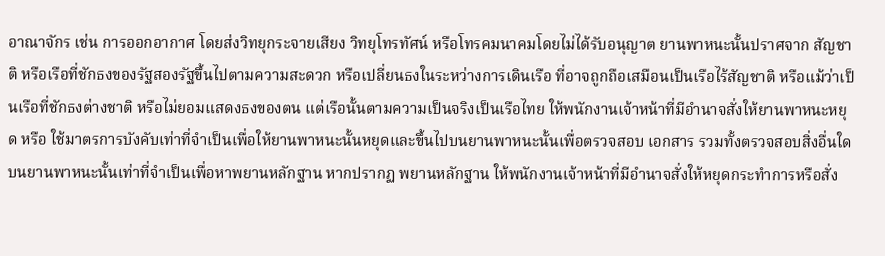อาณาจักร เช่น การออกอากาศ โดยส่งวิทยุกระจายเสียง วิทยุโทรทัศน์ หรือโทรคมนาคมโดยไม่ได้รับอนุญาต ยานพาหนะนั้นปราศจาก สัญชาติ หรือเรือที่ชักธงของรัฐสองรัฐขึ้นไปตามความสะดวก หรือเปลี่ยนธงในระหว่างการเดินเรือ ที่อาจถูกถือเสมือนเป็นเรือไร้สัญชาติ หรือแม้ว่าเป็นเรือที่ชักธงต่างชาติ หรือไม่ยอมแสดงธงของตน แต่เรือนั้นตามความเป็นจริงเป็นเรือไทย ให้พนักงานเจ้าหน้าที่มีอำนาจสั่งให้ยานพาหนะหยุด หรือ ใช้มาตรการบังคับเท่าที่จำเป็นเพื่อให้ยานพาหนะนั้นหยุดและขึ้นไปบนยานพาหนะนั้นเพื่อตรวจสอบ เอกสาร รวมทั้งตรวจสอบสิ่งอื่นใดบนยานพาหนะนั้นเท่าที่จำเป็นเพื่อหาพยานหลักฐาน หากปรากฏ พยานหลักฐาน ให้พนักงานเจ้าหน้าที่มีอำนาจสั่งให้หยุดกระทำการหรือสั่ง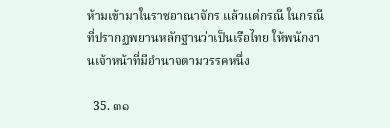ห้ามเข้ามาในราชอาณาจักร แล้วแต่กรณี ในกรณีที่ปรากฏพยานหลักฐานว่าเป็นเรือไทย ให้พนักงานเจ้าหน้าที่มีอำนาจตามวรรคหนึ่ง

  35. ๓๑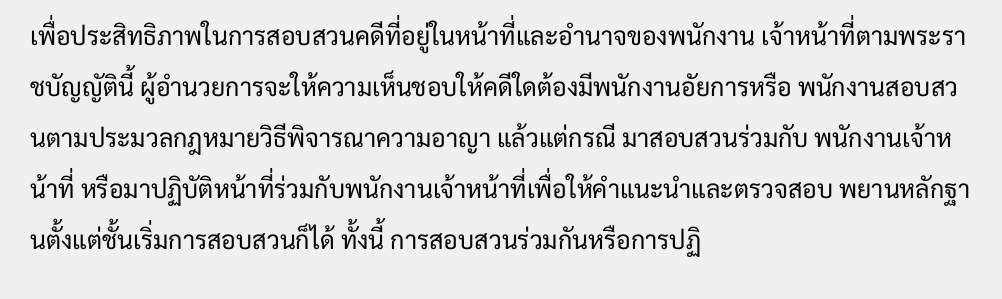เพื่อประสิทธิภาพในการสอบสวนคดีที่อยู่ในหน้าที่และอำนาจของพนักงาน เจ้าหน้าที่ตามพระราชบัญญัตินี้ ผู้อำนวยการจะให้ความเห็นชอบให้คดีใดต้องมีพนักงานอัยการหรือ พนักงานสอบสวนตามประมวลกฎหมายวิธีพิจารณาความอาญา แล้วแต่กรณี มาสอบสวนร่วมกับ พนักงานเจ้าหน้าที่ หรือมาปฏิบัติหน้าที่ร่วมกับพนักงานเจ้าหน้าที่เพื่อให้คำแนะนำและตรวจสอบ พยานหลักฐานตั้งแต่ชั้นเริ่มการสอบสวนก็ได้ ทั้งนี้ การสอบสวนร่วมกันหรือการปฏิ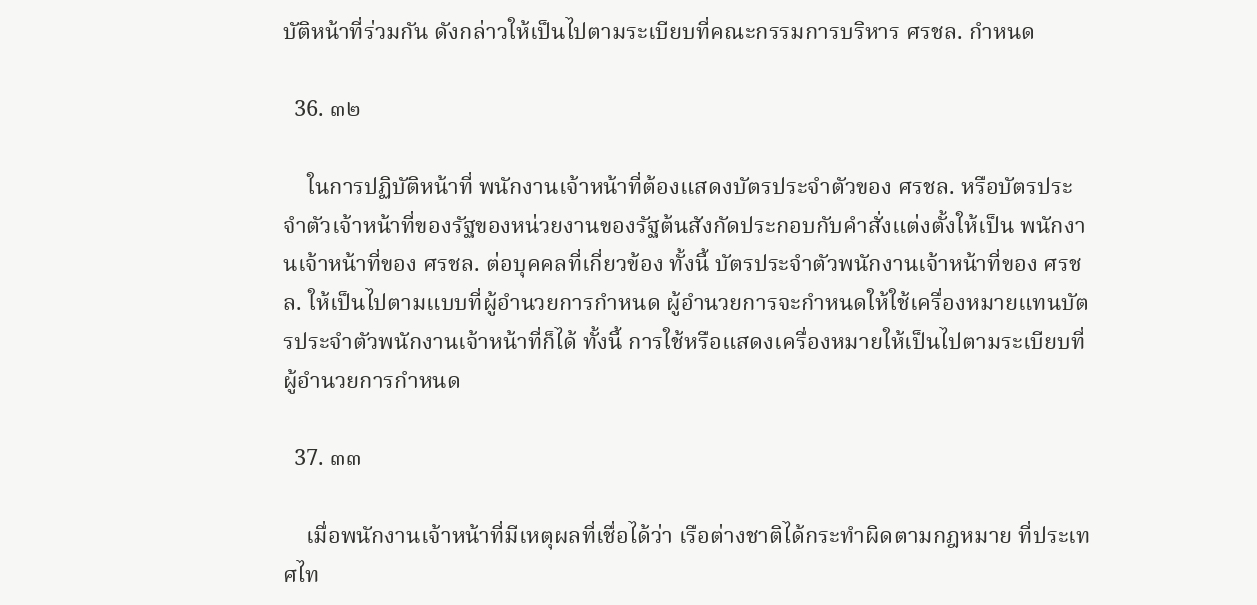บัติหน้าที่ร่วมกัน ดังกล่าวให้เป็นไปตามระเบียบที่คณะกรรมการบริหาร ศรชล. กำหนด

  36. ๓๒

    ในการปฏิบัติหน้าที่ พนักงานเจ้าหน้าที่ต้องแสดงบัตรประจำตัวของ ศรชล. หรือบัตรประจำตัวเจ้าหน้าที่ของรัฐของหน่วยงานของรัฐต้นสังกัดประกอบกับคำสั่งแต่งตั้งให้เป็น พนักงานเจ้าหน้าที่ของ ศรชล. ต่อบุคคลที่เกี่ยวข้อง ทั้งนี้ บัตรประจำตัวพนักงานเจ้าหน้าที่ของ ศรชล. ให้เป็นไปตามแบบที่ผู้อำนวยการกำหนด ผู้อำนวยการจะกำหนดให้ใช้เครื่องหมายแทนบัตรประจำตัวพนักงานเจ้าหน้าที่ก็ได้ ทั้งนี้ การใช้หรือแสดงเครื่องหมายให้เป็นไปตามระเบียบที่ผู้อำนวยการกำหนด

  37. ๓๓

    เมื่อพนักงานเจ้าหน้าที่มีเหตุผลที่เชื่อได้ว่า เรือต่างชาติได้กระทำผิดตามกฎหมาย ที่ประเทศไท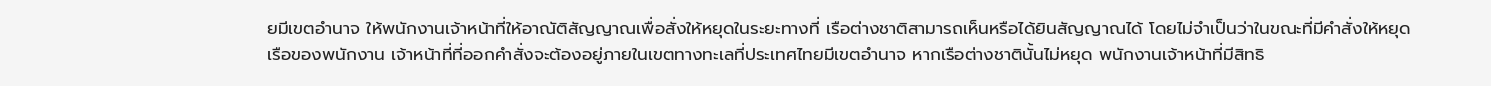ยมีเขตอำนาจ ให้พนักงานเจ้าหน้าที่ให้อาณัติสัญญาณเพื่อสั่งให้หยุดในระยะทางที่ เรือต่างชาติสามารถเห็นหรือได้ยินสัญญาณได้ โดยไม่จำเป็นว่าในขณะที่มีคำสั่งให้หยุด เรือของพนักงาน เจ้าหน้าที่ที่ออกคำสั่งจะต้องอยู่ภายในเขตทางทะเลที่ประเทศไทยมีเขตอำนาจ หากเรือต่างชาตินั้นไม่หยุด พนักงานเจ้าหน้าที่มีสิทธิ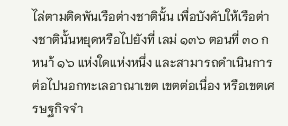ไล่ตามติดพันเรือต่างชาตินั้น เพื่อบังคับให้เรือต่างชาตินั้นหยุดหรือไปยังที่ เลม่ ๑๓๖ ตอนที่ ๓๐ ก หนา้ ๑๖ แห่งใดแห่งหนึ่ง และสามารถดำเนินการต่อไปนอกทะเลอาณาเขต เขตต่อเนื่อง หรือเขตเศรษฐกิจจำ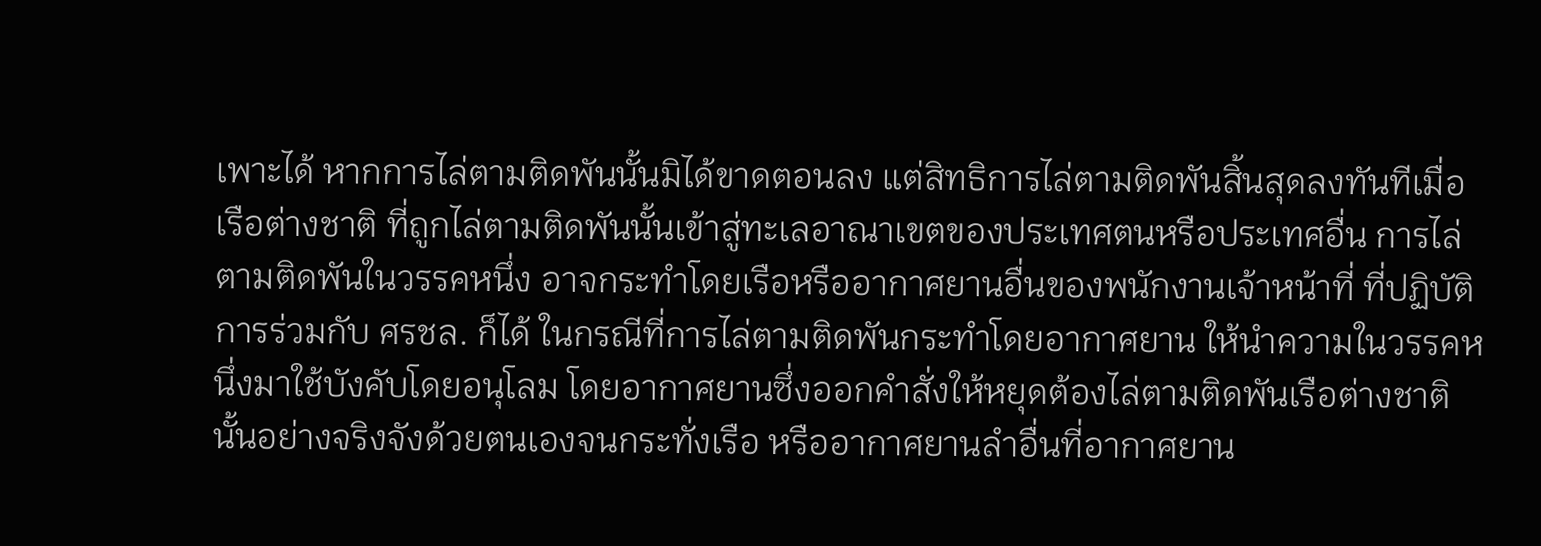เพาะได้ หากการไล่ตามติดพันนั้นมิได้ขาดตอนลง แต่สิทธิการไล่ตามติดพันสิ้นสุดลงทันทีเมื่อเรือต่างชาติ ที่ถูกไล่ตามติดพันนั้นเข้าสู่ทะเลอาณาเขตของประเทศตนหรือประเทศอื่น การไล่ตามติดพันในวรรคหนึ่ง อาจกระทำโดยเรือหรืออากาศยานอื่นของพนักงานเจ้าหน้าที่ ที่ปฏิบัติการร่วมกับ ศรชล. ก็ได้ ในกรณีที่การไล่ตามติดพันกระทำโดยอากาศยาน ให้นำความในวรรคหนึ่งมาใช้บังคับโดยอนุโลม โดยอากาศยานซึ่งออกคำสั่งให้หยุดต้องไล่ตามติดพันเรือต่างชาตินั้นอย่างจริงจังด้วยตนเองจนกระทั่งเรือ หรืออากาศยานลำอื่นที่อากาศยาน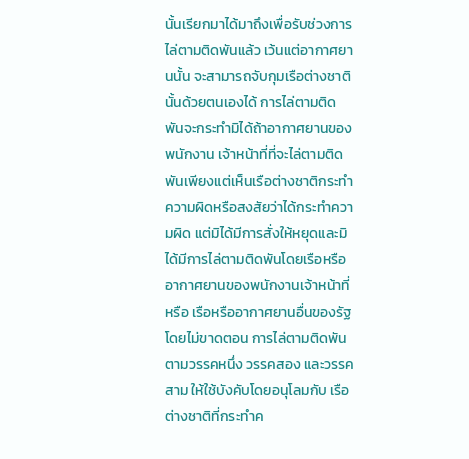นั้นเรียกมาได้มาถึงเพื่อรับช่วงการไล่ตามติดพันแล้ว เว้นแต่อากาศยานนั้น จะสามารถจับกุมเรือต่างชาตินั้นด้วยตนเองได้ การไล่ตามติดพันจะกระทำมิได้ถ้าอากาศยานของพนักงาน เจ้าหน้าที่ที่จะไล่ตามติดพันเพียงแต่เห็นเรือต่างชาติกระทำความผิดหรือสงสัยว่าได้กระทำความผิด แต่มิได้มีการสั่งให้หยุดและมิได้มีการไล่ตามติดพันโดยเรือหรืออากาศยานของพนักงานเจ้าหน้าที่ หรือ เรือหรืออากาศยานอื่นของรัฐโดยไม่ขาดตอน การไล่ตามติดพันตามวรรคหนึ่ง วรรคสอง และวรรคสาม ให้ใช้บังคับโดยอนุโลมกับ เรือต่างชาติที่กระทำค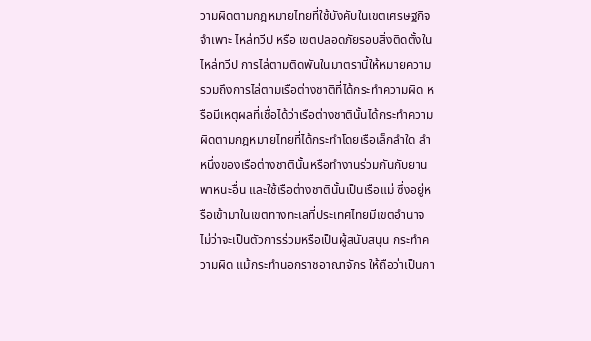วามผิดตามกฎหมายไทยที่ใช้บังคับในเขตเศรษฐกิจจำเพาะ ไหล่ทวีป หรือ เขตปลอดภัยรอบสิ่งติดตั้งในไหล่ทวีป การไล่ตามติดพันในมาตรานี้ให้หมายความรวมถึงการไล่ตามเรือต่างชาติที่ได้กระทำความผิด หรือมีเหตุผลที่เชื่อได้ว่าเรือต่างชาตินั้นได้กระทำความผิดตามกฎหมายไทยที่ได้กระทำโดยเรือเล็กลำใด ลำหนึ่งของเรือต่างชาตินั้นหรือทำงานร่วมกันกับยานพาหนะอื่น และใช้เรือต่างชาตินั้นเป็นเรือแม่ ซึ่งอยู่หรือเข้ามาในเขตทางทะเลที่ประเทศไทยมีเขตอำนาจ ไม่ว่าจะเป็นตัวการร่วมหรือเป็นผู้สนับสนุน กระทำความผิด แม้กระทำนอกราชอาณาจักร ให้ถือว่าเป็นกา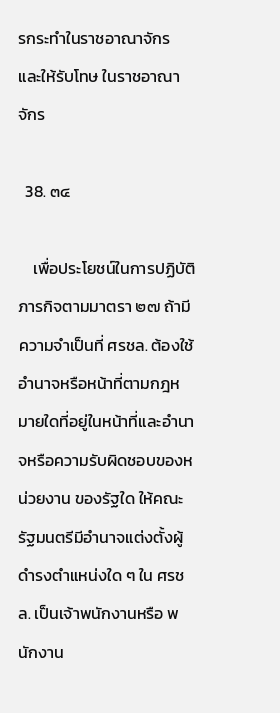รกระทำในราชอาณาจักร และให้รับโทษ ในราชอาณาจักร

  38. ๓๔

    เพื่อประโยชน์ในการปฏิบัติภารกิจตามมาตรา ๒๗ ถ้ามีความจำเป็นที่ ศรชล. ต้องใช้อำนาจหรือหน้าที่ตามกฎหมายใดที่อยู่ในหน้าที่และอำนาจหรือความรับผิดชอบของหน่วยงาน ของรัฐใด ให้คณะรัฐมนตรีมีอำนาจแต่งตั้งผู้ดำรงตำแหน่งใด ๆ ใน ศรชล. เป็นเจ้าพนักงานหรือ พนักงาน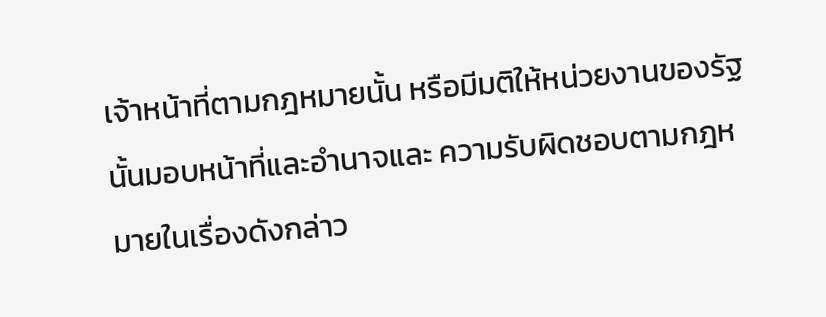เจ้าหน้าที่ตามกฎหมายนั้น หรือมีมติให้หน่วยงานของรัฐนั้นมอบหน้าที่และอำนาจและ ความรับผิดชอบตามกฎหมายในเรื่องดังกล่าว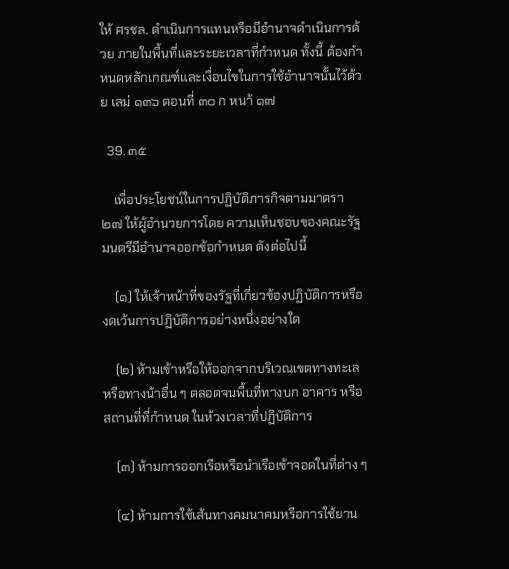ให้ ศรชล. ดำเนินการแทนหรือมีอำนาจดำเนินการด้วย ภายในพื้นที่และระยะเวลาที่กำหนด ทั้งนี้ ต้องกำหนดหลักเกณฑ์และเงื่อนไขในการใช้อำนาจนั้นไว้ด้วย เลม่ ๑๓๖ ตอนที่ ๓๐ ก หนา้ ๑๗

  39. ๓๕

    เพื่อประโยชน์ในการปฏิบัติภารกิจตามมาตรา ๒๗ ให้ผู้อำนวยการโดย ความเห็นชอบของคณะรัฐมนตรีมีอำนาจออกข้อกำหนด ดังต่อไปนี้

    (๑) ให้เจ้าหน้าที่ของรัฐที่เกี่ยวข้องปฏิบัติการหรืองดเว้นการปฏิบัติการอย่างหนึ่งอย่างใด

    (๒) ห้ามเข้าหรือให้ออกจากบริเวณเขตทางทะเลหรือทางน้าอื่น ๆ ตลอดจนพื้นที่ทางบก อาคาร หรือสถานที่ที่กำหนด ในห้วงเวลาที่ปฏิบัติการ

    (๓) ห้ามการออกเรือหรือนำเรือเข้าจอดในที่ต่าง ๆ

    (๔) ห้ามการใช้เส้นทางคมนาคมหรือการใช้ยาน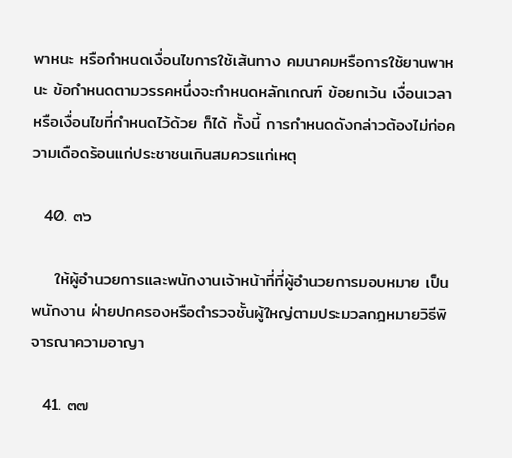พาหนะ หรือกำหนดเงื่อนไขการใช้เส้นทาง คมนาคมหรือการใช้ยานพาหนะ ข้อกำหนดตามวรรคหนึ่งจะกำหนดหลักเกณฑ์ ข้อยกเว้น เงื่อนเวลาหรือเงื่อนไขที่กำหนดไว้ด้วย ก็ได้ ทั้งนี้ การกำหนดดังกล่าวต้องไม่ก่อความเดือดร้อนแก่ประชาชนเกินสมควรแก่เหตุ

  40. ๓๖

    ให้ผู้อำนวยการและพนักงานเจ้าหน้าที่ที่ผู้อำนวยการมอบหมาย เป็นพนักงาน ฝ่ายปกครองหรือตำรวจชั้นผู้ใหญ่ตามประมวลกฎหมายวิธีพิจารณาความอาญา

  41. ๓๗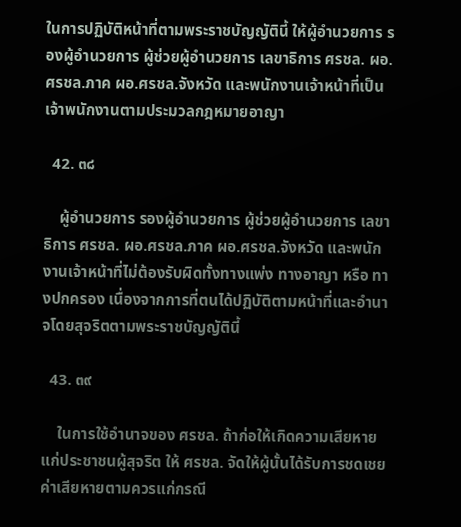ในการปฏิบัติหน้าที่ตามพระราชบัญญัตินี้ ให้ผู้อำนวยการ รองผู้อำนวยการ ผู้ช่วยผู้อำนวยการ เลขาธิการ ศรชล. ผอ.ศรชล.ภาค ผอ.ศรชล.จังหวัด และพนักงานเจ้าหน้าที่เป็น เจ้าพนักงานตามประมวลกฎหมายอาญา

  42. ๓๘

    ผู้อำนวยการ รองผู้อำนวยการ ผู้ช่วยผู้อำนวยการ เลขาธิการ ศรชล. ผอ.ศรชล.ภาค ผอ.ศรชล.จังหวัด และพนักงานเจ้าหน้าที่ไม่ต้องรับผิดทั้งทางแพ่ง ทางอาญา หรือ ทางปกครอง เนื่องจากการที่ตนได้ปฏิบัติตามหน้าที่และอำนาจโดยสุจริตตามพระราชบัญญัตินี้

  43. ๓๙

    ในการใช้อำนาจของ ศรชล. ถ้าก่อให้เกิดความเสียหายแก่ประชาชนผู้สุจริต ให้ ศรชล. จัดให้ผู้นั้นได้รับการชดเชยค่าเสียหายตามควรแก่กรณี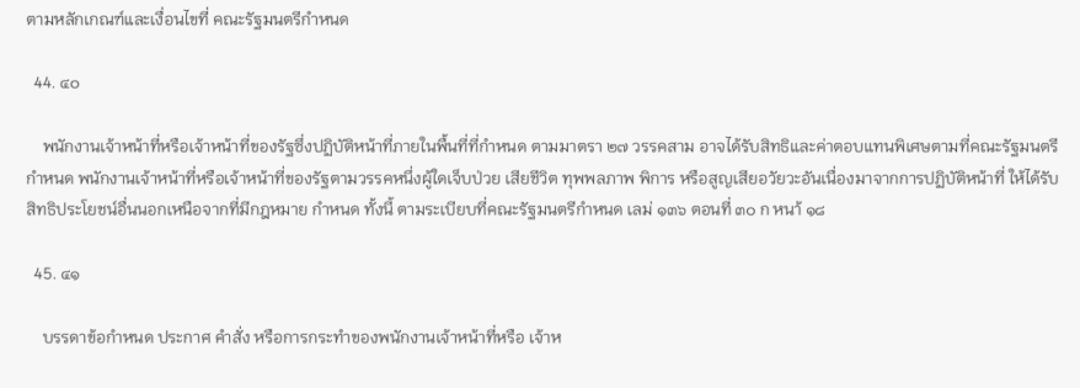ตามหลักเกณฑ์และเงื่อนไขที่ คณะรัฐมนตรีกำหนด

  44. ๔๐

    พนักงานเจ้าหน้าที่หรือเจ้าหน้าที่ของรัฐซึ่งปฏิบัติหน้าที่ภายในพื้นที่ที่กำหนด ตามมาตรา ๒๗ วรรคสาม อาจได้รับสิทธิและค่าตอบแทนพิเศษตามที่คณะรัฐมนตรีกำหนด พนักงานเจ้าหน้าที่หรือเจ้าหน้าที่ของรัฐตามวรรคหนึ่งผู้ใดเจ็บป่วย เสียชีวิต ทุพพลภาพ พิการ หรือสูญเสียอวัยวะอันเนื่องมาจากการปฏิบัติหน้าที่ ให้ได้รับสิทธิประโยชน์อื่นนอกเหนือจากที่มีกฎหมาย กำหนด ทั้งนี้ ตามระเบียบที่คณะรัฐมนตรีกำหนด เลม่ ๑๓๖ ตอนที่ ๓๐ ก หนา้ ๑๘

  45. ๔๑

    บรรดาข้อกำหนด ประกาศ คำสั่ง หรือการกระทำของพนักงานเจ้าหน้าที่หรือ เจ้าห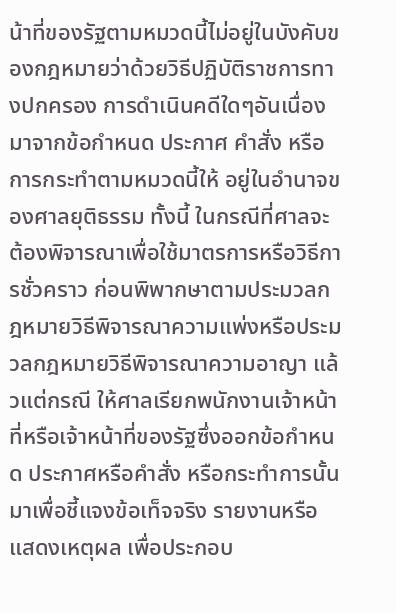น้าที่ของรัฐตามหมวดนี้ไม่อยู่ในบังคับของกฎหมายว่าด้วยวิธีปฏิบัติราชการทางปกครอง การดำเนินคดีใดๆอันเนื่องมาจากข้อกำหนด ประกาศ คำสั่ง หรือการกระทำตามหมวดนี้ให้ อยู่ในอำนาจของศาลยุติธรรม ทั้งนี้ ในกรณีที่ศาลจะต้องพิจารณาเพื่อใช้มาตรการหรือวิธีการชั่วคราว ก่อนพิพากษาตามประมวลกฎหมายวิธีพิจารณาความแพ่งหรือประมวลกฎหมายวิธีพิจารณาความอาญา แล้วแต่กรณี ให้ศาลเรียกพนักงานเจ้าหน้าที่หรือเจ้าหน้าที่ของรัฐซึ่งออกข้อกำหนด ประกาศหรือคำสั่ง หรือกระทำการนั้น มาเพื่อชี้แจงข้อเท็จจริง รายงานหรือแสดงเหตุผล เพื่อประกอบ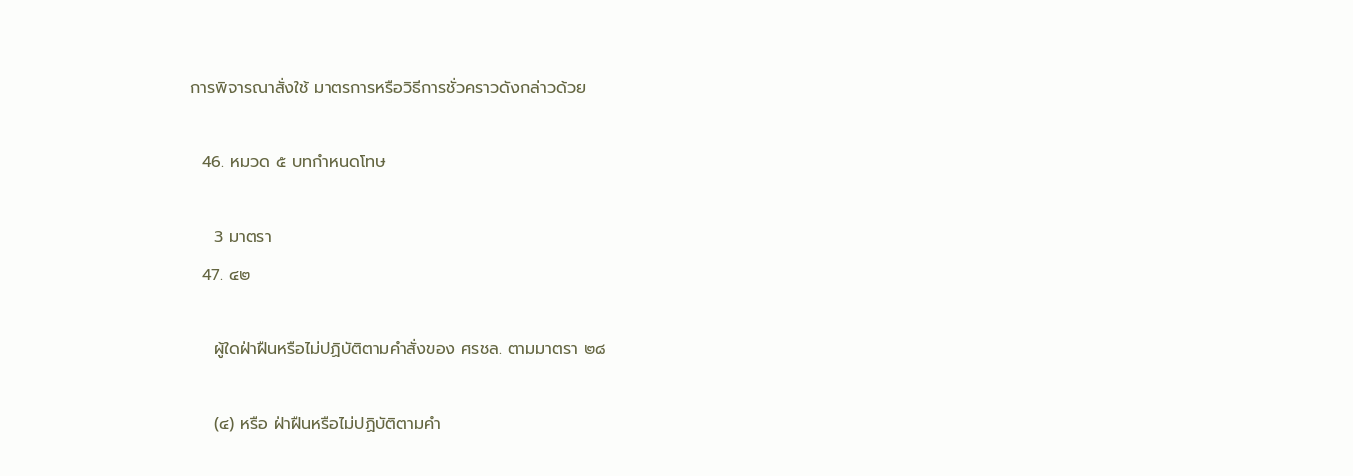การพิจารณาสั่งใช้ มาตรการหรือวิธีการชั่วคราวดังกล่าวด้วย

  46. หมวด ๕ บทกำหนดโทษ

    3 มาตรา
  47. ๔๒

    ผู้ใดฝ่าฝืนหรือไม่ปฏิบัติตามคำสั่งของ ศรชล. ตามมาตรา ๒๘

    (๔) หรือ ฝ่าฝืนหรือไม่ปฏิบัติตามคำ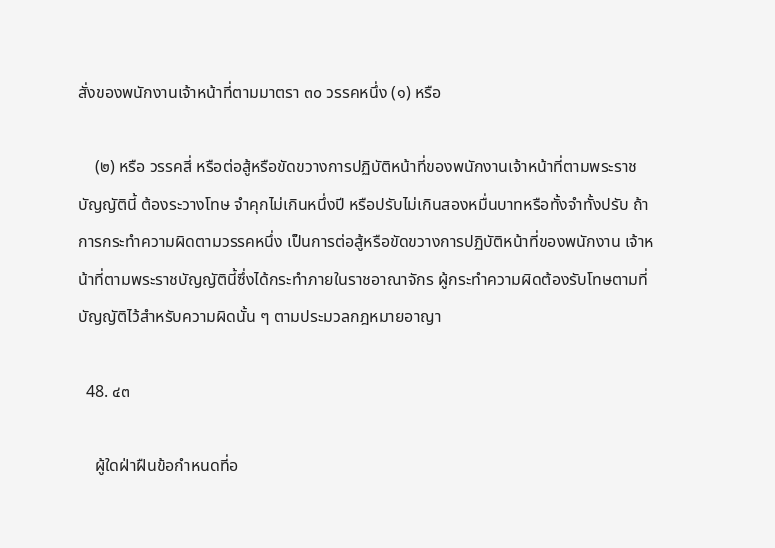สั่งของพนักงานเจ้าหน้าที่ตามมาตรา ๓๐ วรรคหนึ่ง (๑) หรือ

    (๒) หรือ วรรคสี่ หรือต่อสู้หรือขัดขวางการปฏิบัติหน้าที่ของพนักงานเจ้าหน้าที่ตามพระราชบัญญัตินี้ ต้องระวางโทษ จำคุกไม่เกินหนึ่งปี หรือปรับไม่เกินสองหมื่นบาทหรือทั้งจำทั้งปรับ ถ้าการกระทำความผิดตามวรรคหนึ่ง เป็นการต่อสู้หรือขัดขวางการปฏิบัติหน้าที่ของพนักงาน เจ้าหน้าที่ตามพระราชบัญญัตินี้ซึ่งได้กระทำภายในราชอาณาจักร ผู้กระทำความผิดต้องรับโทษตามที่ บัญญัติไว้สำหรับความผิดนั้น ๆ ตามประมวลกฎหมายอาญา

  48. ๔๓

    ผู้ใดฝ่าฝืนข้อกำหนดที่อ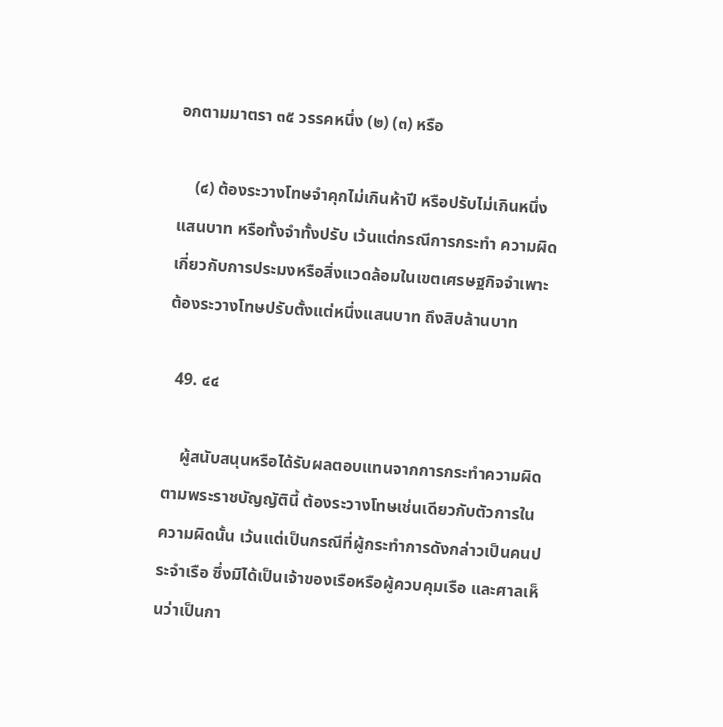อกตามมาตรา ๓๕ วรรคหนึ่ง (๒) (๓) หรือ

    (๔) ต้องระวางโทษจำคุกไม่เกินห้าปี หรือปรับไม่เกินหนึ่งแสนบาท หรือทั้งจำทั้งปรับ เว้นแต่กรณีการกระทำ ความผิดเกี่ยวกับการประมงหรือสิ่งแวดล้อมในเขตเศรษฐกิจจำเพาะ ต้องระวางโทษปรับตั้งแต่หนึ่งแสนบาท ถึงสิบล้านบาท

  49. ๔๔

    ผู้สนับสนุนหรือได้รับผลตอบแทนจากการกระทำความผิดตามพระราชบัญญัตินี้ ต้องระวางโทษเช่นเดียวกับตัวการในความผิดนั้น เว้นแต่เป็นกรณีที่ผู้กระทำการดังกล่าวเป็นคนประจำเรือ ซึ่งมิได้เป็นเจ้าของเรือหรือผู้ควบคุมเรือ และศาลเห็นว่าเป็นกา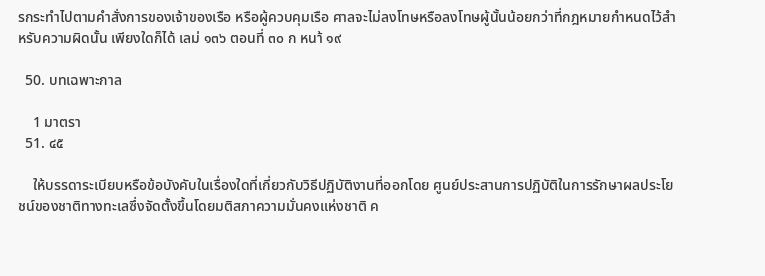รกระทำไปตามคำสั่งการของเจ้าของเรือ หรือผู้ควบคุมเรือ ศาลจะไม่ลงโทษหรือลงโทษผู้นั้นน้อยกว่าที่กฎหมายกำหนดไว้สำหรับความผิดนั้น เพียงใดก็ได้ เลม่ ๑๓๖ ตอนที่ ๓๐ ก หนา้ ๑๙

  50. บทเฉพาะกาล

    1 มาตรา
  51. ๔๕

    ให้บรรดาระเบียบหรือข้อบังคับในเรื่องใดที่เกี่ยวกับวิธีปฏิบัติงานที่ออกโดย ศูนย์ประสานการปฏิบัติในการรักษาผลประโยชน์ของชาติทางทะเลซึ่งจัดตั้งขึ้นโดยมติสภาความมั่นคงแห่งชาติ ค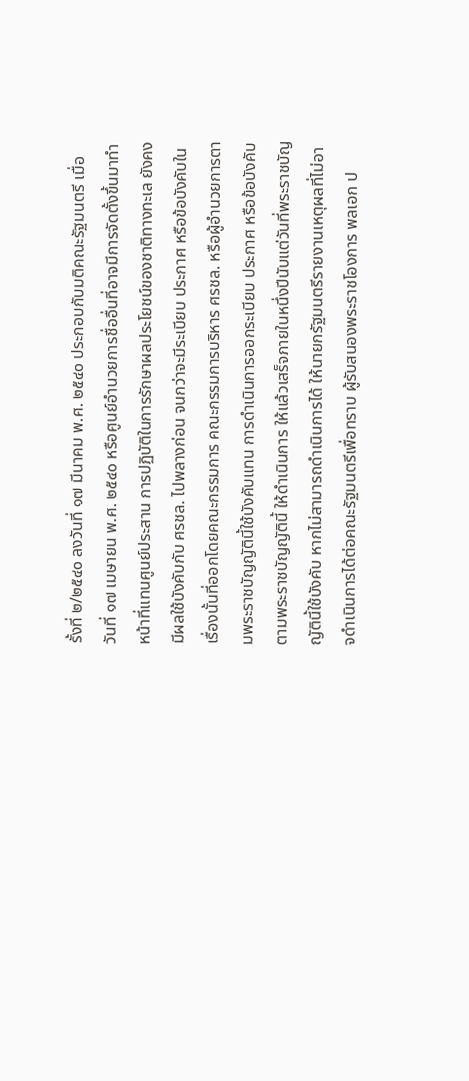รั้งที่ ๒/๒๕๔๐ ลงวันที่ ๑๗ มีนาคม พ.ศ. ๒๕๔๐ ประกอบกับมติคณะรัฐมนตรี เมื่อวันที่ ๑๗ เมษายน พ.ศ. ๒๕๔๐ หรือศูนย์อำนวยการชื่ออื่นที่อาจมีการจัดตั้งขึ้นมาทำหน้าที่แทนศูนย์ประสาน การปฏิบัติในการรักษาผลประโยชน์ของชาติทางทะเล ยังคงมีผลใช้บังคับกับ ศรชล. ไปพลางก่อน จนกว่าจะมีระเบียบ ประกาศ หรือข้อบังคับในเรื่องนั้นที่ออกโดยคณะกรรมการ คณะกรรมการบริหาร ศรชล. หรือผู้อำนวยการตามพระราชบัญญัตินี้ใช้บังคับแทน การดำเนินการออกระเบียบ ประกาศ หรือข้อบังคับตามพระราชบัญญัตินี้ ให้ดำเนินการ ให้แล้วเสร็จภายในหนึ่งปีนับแต่วันที่พระราชบัญญัตินี้ใช้บังคับ หากไม่สามารถดำเนินการได้ ให้นายกรัฐมนตรีรายงานเหตุผลที่ไม่อาจดำเนินการได้ต่อคณะรัฐมนตรีเพื่อทราบ ผู้รับสนองพระราชโองการ พลเอก ป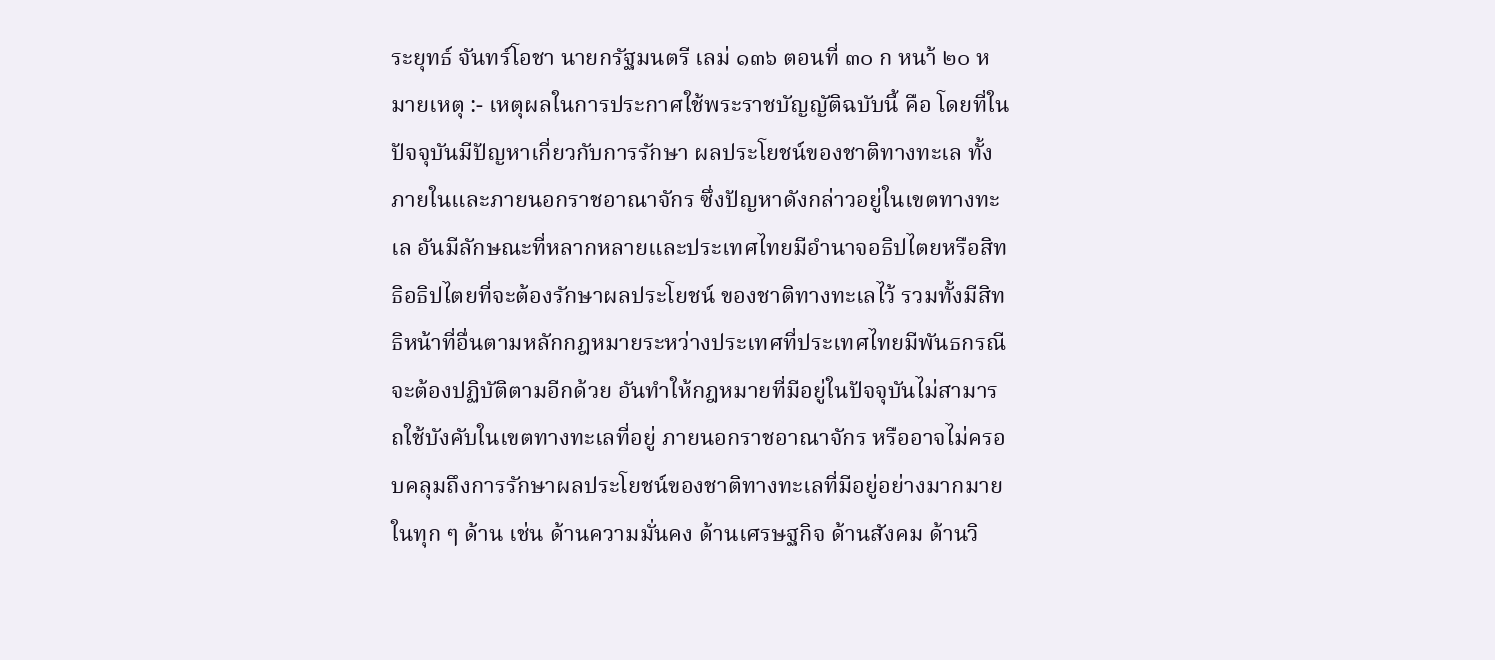ระยุทธ์ จันทร์โอชา นายกรัฐมนตรี เลม่ ๑๓๖ ตอนที่ ๓๐ ก หนา้ ๒๐ หมายเหตุ :- เหตุผลในการประกาศใช้พระราชบัญญัติฉบับนี้ คือ โดยที่ในปัจจุบันมีปัญหาเกี่ยวกับการรักษา ผลประโยชน์ของชาติทางทะเล ทั้งภายในและภายนอกราชอาณาจักร ซึ่งปัญหาดังกล่าวอยู่ในเขตทางทะเล อันมีลักษณะที่หลากหลายและประเทศไทยมีอำนาจอธิปไตยหรือสิทธิอธิปไตยที่จะต้องรักษาผลประโยชน์ ของชาติทางทะเลไว้ รวมทั้งมีสิทธิหน้าที่อื่นตามหลักกฎหมายระหว่างประเทศที่ประเทศไทยมีพันธกรณี จะต้องปฏิบัติตามอีกด้วย อันทำให้กฎหมายที่มีอยู่ในปัจจุบันไม่สามารถใช้บังคับในเขตทางทะเลที่อยู่ ภายนอกราชอาณาจักร หรืออาจไม่ครอบคลุมถึงการรักษาผลประโยชน์ของชาติทางทะเลที่มีอยู่อย่างมากมาย ในทุก ๆ ด้าน เช่น ด้านความมั่นคง ด้านเศรษฐกิจ ด้านสังคม ด้านวิ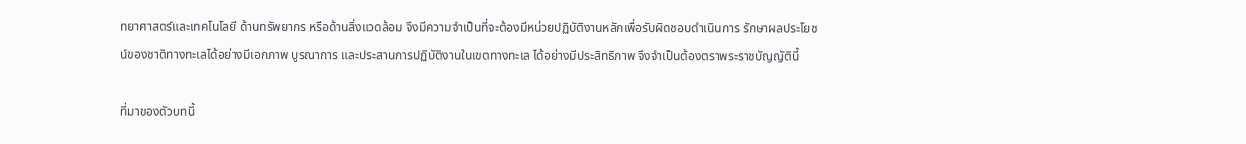ทยาศาสตร์และเทคโนโลยี ด้านทรัพยากร หรือด้านสิ่งแวดล้อม จึงมีความจำเป็นที่จะต้องมีหน่วยปฏิบัติงานหลักเพื่อรับผิดชอบดำเนินการ รักษาผลประโยชน์ของชาติทางทะเลได้อย่างมีเอกภาพ บูรณาการ และประสานการปฏิบัติงานในเขตทางทะเล ได้อย่างมีประสิทธิภาพ จึงจำเป็นต้องตราพระราชบัญญัตินี้

ที่มาของตัวบทนี้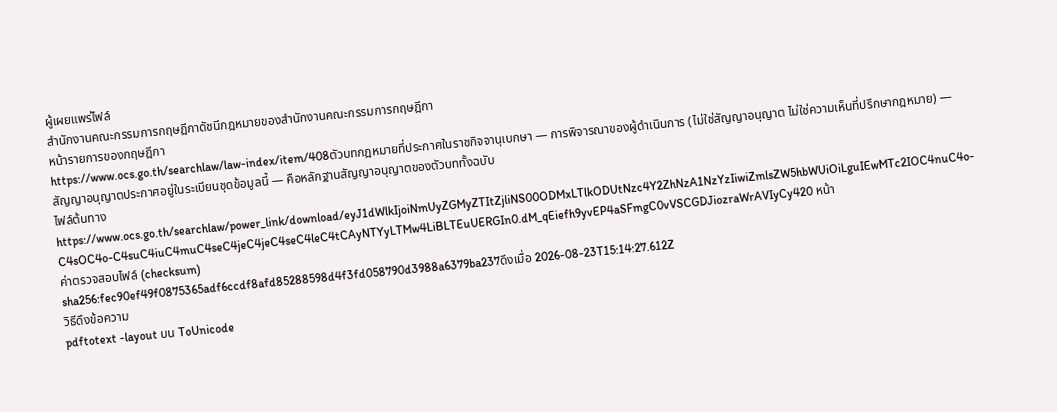ผู้เผยแพร่ไฟล์
สำนักงานคณะกรรมการกฤษฎีกาดัชนีกฎหมายของสำนักงานคณะกรรมการกฤษฎีกา
หน้ารายการของกฤษฎีกา
https://www.ocs.go.th/searchlaw/law-index/item/408ตัวบทกฎหมายที่ประกาศในราชกิจจานุเบกษา — การพิจารณาของผู้ดำเนินการ (ไม่ใช่สัญญาอนุญาต ไม่ใช่ความเห็นที่ปรึกษากฎหมาย) — สัญญาอนุญาตประกาศอยู่ในระเบียนชุดข้อมูลนี้ — คือหลักฐานสัญญาอนุญาตของตัวบททั้งฉบับ
ไฟล์ต้นทาง
https://www.ocs.go.th/searchlaw/power_link/download/eyJ1dWlkIjoiNmUyZGMyZTItZjliNS00ODMxLTlkODUtNzc4Y2ZhNzA1NzYzIiwiZmlsZW5hbWUiOiLguIEwMTc2IOC4nuC4o-C4sOC4o-C4suC4iuC4muC4seC4jeC4jeC4seC4leC4tCAyNTYyLTMw4LiBLTEuUERGIn0.dM_qEiefh9yvEP4aSFmgC0vVSCGDJiozraWrAVIyCy420 หน้า
ค่าตรวจสอบไฟล์ (checksum)
sha256:fec90ef49f0875365adf6ccdf8afd85288598d4f3fd058790d3988a6379ba237ดึงเมื่อ 2026-08-23T15:14:27.612Z
วิธีดึงข้อความ
pdftotext -layout บน ToUnicode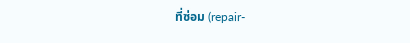ที่ซ่อม (repair-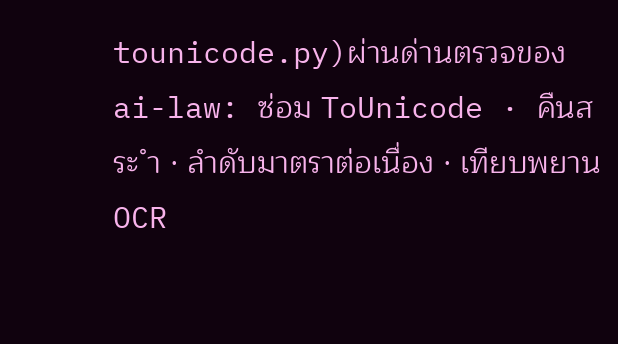tounicode.py)ผ่านด่านตรวจของ ai-law: ซ่อม ToUnicode · คืนสระ ำ · ลำดับมาตราต่อเนื่อง · เทียบพยาน OCR